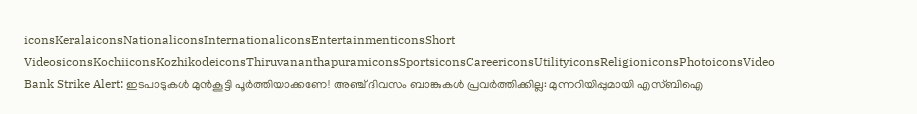iconsKeralaiconsNationaliconsInternationaliconsEntertainmenticonsShort VideosiconsKochiiconsKozhikodeiconsThiruvananthapuramiconsSportsiconsCareericonsUtilityiconsReligioniconsPhotoiconsVideo
Bank Strike Alert: ഇടപാടുകൾ മുൻകൂട്ടി പൂർത്തിയാക്കണേ! അഞ്ച് ദിവസം ബാങ്കുകൾ പ്രവർത്തിക്കില്ല: മുന്നറിയിപ്പുമായി എസ്ബിഐ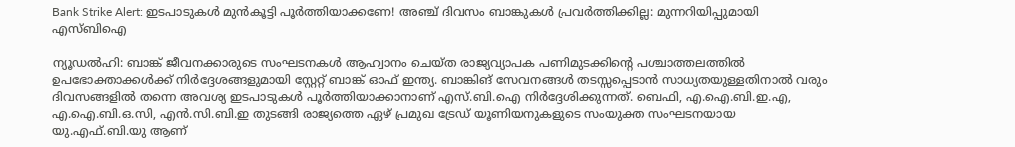Bank Strike Alert: ഇടപാടുകൾ മുൻകൂട്ടി പൂർത്തിയാക്കണേ! അഞ്ച് ദിവസം ബാങ്കുകൾ പ്രവർത്തിക്കില്ല: മുന്നറിയിപ്പുമായി എസ്ബിഐ

ന്യൂഡൽഹി: ബാങ്ക് ജീവനക്കാരുടെ സംഘടനകൾ ആഹ്വാനം ചെയ്ത രാജ്യവ്യാപക പണിമുടക്കിന്റെ പശ്ചാത്തലത്തിൽ ഉപഭോക്താക്കൾക്ക് നിർദ്ദേശങ്ങളുമായി സ്റ്റേറ്റ് ബാങ്ക് ഓഫ് ഇന്ത്യ. ബാങ്കിങ് സേവനങ്ങൾ തടസ്സപ്പെടാൻ സാധ്യതയുള്ളതിനാൽ വരും ദിവസങ്ങളിൽ തന്നെ അവശ്യ ഇടപാടുകൾ പൂർത്തിയാക്കാനാണ് എസ്.ബി.ഐ നിർദ്ദേശിക്കുന്നത്. ബെഫി, എ.ഐ.ബി.ഇ.എ, എ.ഐ.ബി.ഒ.സി, എൻ.സി.ബി.ഇ തുടങ്ങി രാജ്യത്തെ ഏഴ് പ്രമുഖ ട്രേഡ് യൂണിയനുകളുടെ സംയുക്ത സംഘടനയായ യു.എഫ്.ബി.യു ആണ്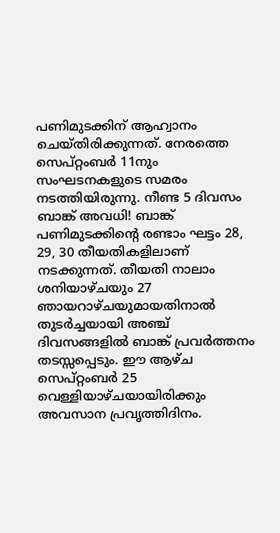പണിമുടക്കിന് ആഹ്വാനം ചെയ്തിരിക്കുന്നത്. നേരത്തെ സെപ്റ്റംബർ 11നും സംഘടനകളുടെ സമരം നടത്തിയിരുന്നു. നീണ്ട 5 ദിവസം ബാങ്ക് അവധി! ബാങ്ക് പണിമുടക്കിന്റെ രണ്ടാം ഘട്ടം 28, 29, 30 തീയതികളിലാണ് നടക്കുന്നത്. തീയതി നാലാം ശനിയാഴ്ചയും 27 ഞായറാഴ്ചയുമായതിനാൽ തുടർച്ചയായി അഞ്ച് ദിവസങ്ങളിൽ ബാങ്ക് പ്രവർത്തനം തടസ്സപ്പെടും. ഈ ആഴ്ച സെപ്റ്റംബർ 25 വെള്ളിയാഴ്ചയായിരിക്കും അവസാന പ്രവൃത്തിദിനം.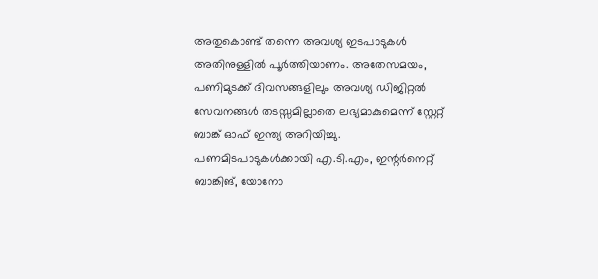അതുകൊണ്ട് തന്നെ അവശ്യ ഇടപാടുകൾ അതിനുള്ളിൽ പൂർത്തിയാണം. അതേസമയം, പണിമുടക്ക് ദിവസങ്ങളിലും അവശ്യ ഡിജിറ്റൽ സേവനങ്ങൾ തടസ്സമില്ലാതെ ലഭ്യമാകുമെന്ന് സ്റ്റേറ്റ് ബാങ്ക് ഓഫ് ഇന്ത്യ അറിയിച്ചു. പണമിടപാടുകൾക്കായി എ.ടി.എം, ഇന്റർനെറ്റ് ബാങ്കിങ്, യോനോ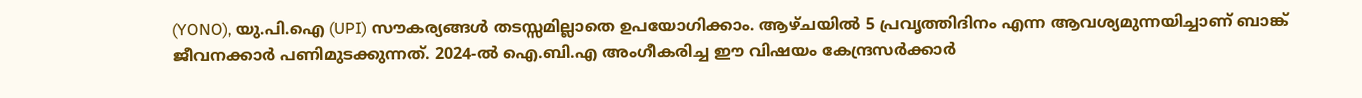(YONO), യു.പി.ഐ (UPI) സൗകര്യങ്ങൾ തടസ്സമില്ലാതെ ഉപയോഗിക്കാം. ആഴ്ചയിൽ 5 പ്രവൃത്തിദിനം എന്ന ആവശ്യമുന്നയിച്ചാണ് ബാങ്ക് ജീവനക്കാർ പണിമുടക്കുന്നത്. 2024-ൽ ഐ.ബി.എ അംഗീകരിച്ച ഈ വിഷയം കേന്ദ്രസർക്കാർ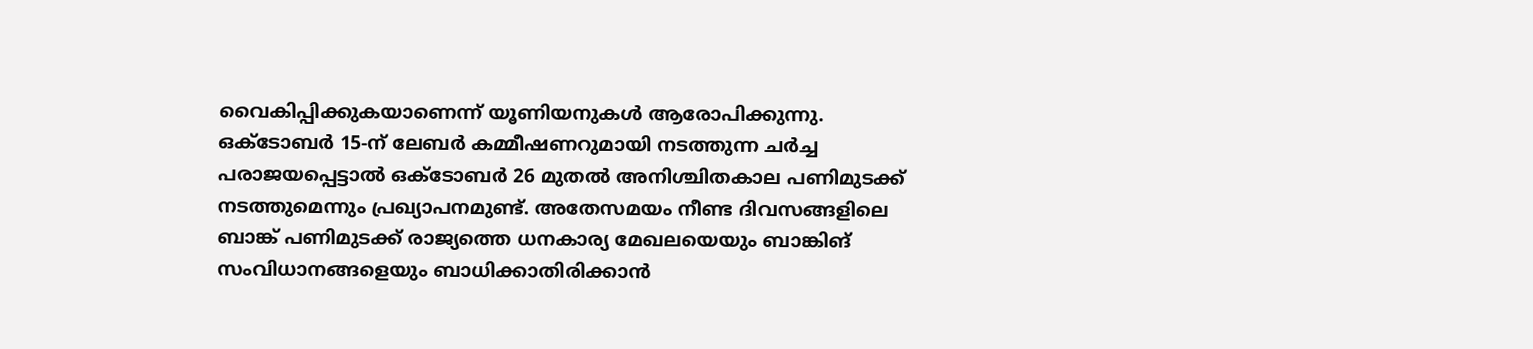വൈകിപ്പിക്കുകയാണെന്ന് യൂണിയനുകൾ ആരോപിക്കുന്നു. ഒക്ടോബർ 15-ന് ലേബർ കമ്മീഷണറുമായി നടത്തുന്ന ചർച്ച പരാജയപ്പെട്ടാൽ ഒക്ടോബർ 26 മുതൽ അനിശ്ചിതകാല പണിമുടക്ക് നടത്തുമെന്നും പ്രഖ്യാപനമുണ്ട്. അതേസമയം നീണ്ട ദിവസങ്ങളിലെ ബാങ്ക് പണിമുടക്ക് രാജ്യത്തെ ധനകാര്യ മേഖലയെയും ബാങ്കിങ് സംവിധാനങ്ങളെയും ബാധിക്കാതിരിക്കാൻ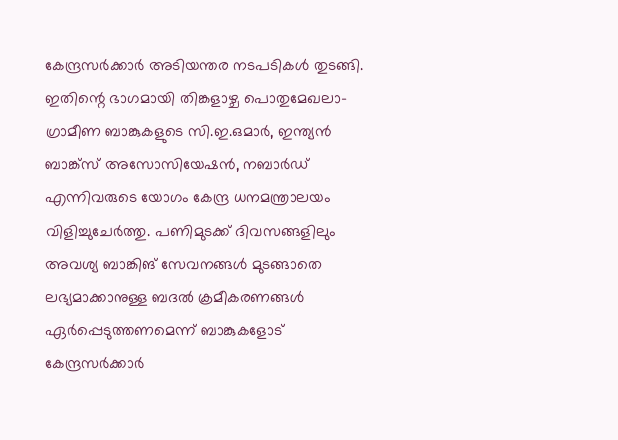കേന്ദ്രസർക്കാർ അടിയന്തര നടപടികൾ തുടങ്ങി. ഇതിന്റെ ഭാഗമായി തിങ്കളാഴ്ച പൊതുമേഖലാ-ഗ്രാമീണ ബാങ്കുകളുടെ സി.ഇ.ഒമാർ, ഇന്ത്യൻ ബാങ്ക്സ് അസോസിയേഷൻ, നബാർഡ് എന്നിവരുടെ യോഗം കേന്ദ്ര ധനമന്ത്രാലയം വിളിച്ചുചേർത്തു. പണിമുടക്ക് ദിവസങ്ങളിലും അവശ്യ ബാങ്കിങ് സേവനങ്ങൾ മുടങ്ങാതെ ലഭ്യമാക്കാനുള്ള ബദൽ ക്രമീകരണങ്ങൾ ഏർപ്പെടുത്തണമെന്ന് ബാങ്കുകളോട് കേന്ദ്രസർക്കാർ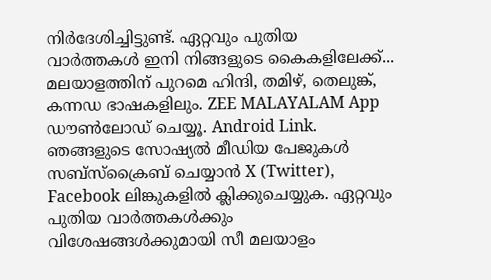നിർദേശിച്ചിട്ടുണ്ട്. ഏറ്റവും പുതിയ വാർത്തകൾ ഇനി നിങ്ങളുടെ കൈകളിലേക്ക്... മലയാളത്തിന് പുറമെ ഹിന്ദി, തമിഴ്, തെലുങ്ക്, കന്നഡ ഭാഷകളിലും. ZEE MALAYALAM App ഡൗൺലോഡ് ചെയ്യൂ. Android Link. ഞങ്ങളുടെ സോഷ്യൽ മീഡിയ പേജുകൾ സബ്‌സ്‌ക്രൈബ് ചെയ്യാൻ X (Twitter), Facebook ലിങ്കുകളിൽ ക്ലിക്കുചെയ്യുക. ഏറ്റവും പുതിയ വാര്‍ത്തകൾക്കും വിശേഷങ്ങൾക്കുമായി സീ മലയാളം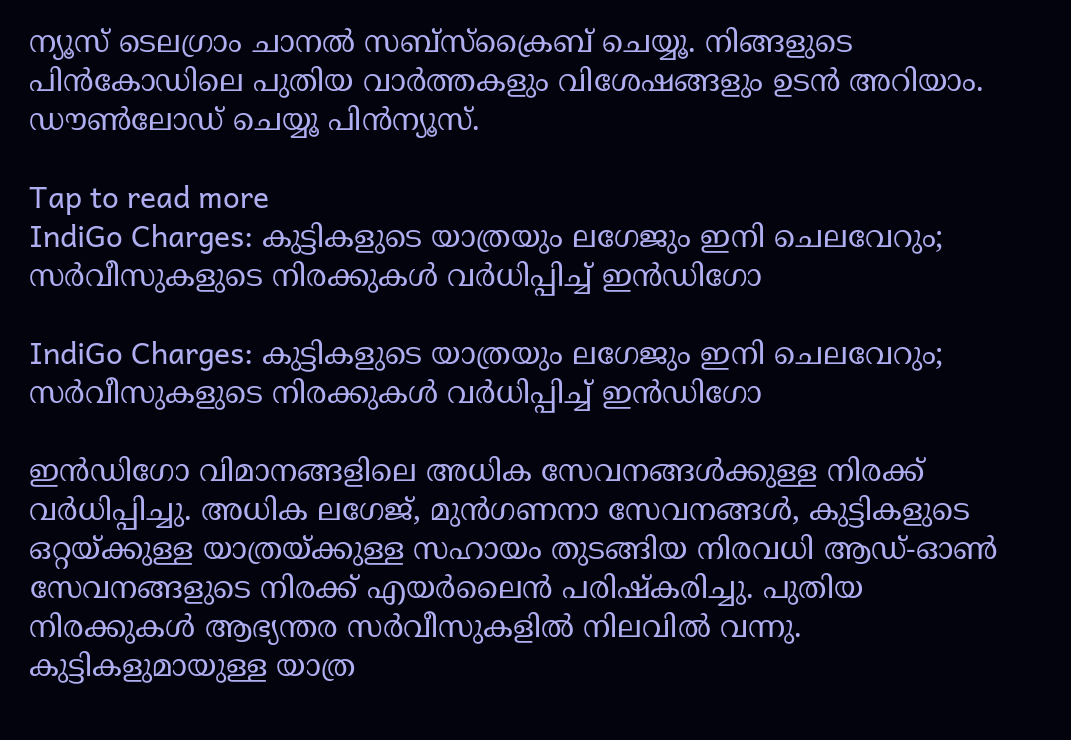ന്യൂസ് ടെലഗ്രാം ചാനല്‍ സബ്‌സ്‌ക്രൈബ് ചെയ്യൂ. നിങ്ങളുടെ പിൻകോഡിലെ പുതിയ വാർത്തകളും വിശേഷങ്ങളും ഉടൻ അറിയാം. ഡൗൺലോഡ് ചെയ്യൂ പിൻന്യൂസ്.

Tap to read more
IndiGo Charges: കുട്ടികളുടെ യാത്രയും ലഗേജും ഇനി ചെലവേറും; സർവീസുകളുടെ നിരക്കുകൾ വർധിപ്പിച്ച് ഇൻഡിഗോ

IndiGo Charges: കുട്ടികളുടെ യാത്രയും ലഗേജും ഇനി ചെലവേറും; സർവീസുകളുടെ നിരക്കുകൾ വർധിപ്പിച്ച് ഇൻഡിഗോ

ഇൻഡിഗോ വിമാനങ്ങളിലെ അധിക സേവനങ്ങൾക്കുള്ള നിരക്ക് വർധിപ്പിച്ചു. അധിക ലഗേജ്, മുൻഗണനാ സേവനങ്ങൾ, കുട്ടികളുടെ ഒറ്റയ്ക്കുള്ള യാത്രയ്ക്കുള്ള സഹായം തുടങ്ങിയ നിരവധി ആഡ്-ഓൺ സേവനങ്ങളുടെ നിരക്ക് എയർലൈൻ പരിഷ്കരിച്ചു. പുതിയ നിരക്കുകൾ ആഭ്യന്തര സർവീസുകളിൽ നിലവിൽ വന്നു. കുട്ടികളുമായുള്ള യാത്ര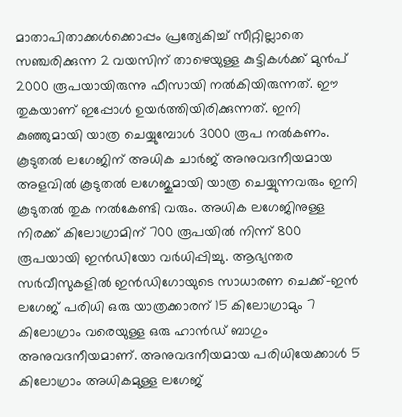മാതാപിതാക്കൾക്കൊപ്പം പ്രത്യേകിച്ച് സീറ്റില്ലാതെ സഞ്ചരിക്കുന്ന 2 വയസിന് താഴെയുള്ള കുട്ടികൾക്ക് മുൻപ് 2000 രൂപയായിരുന്നു ഫീസായി നൽകിയിരുന്നത്. ഈ തുകയാണ് ഇപ്പോൾ ഉയർത്തിയിരിക്കുന്നത്. ഇനി കുഞ്ഞുമായി യാത്ര ചെയ്യുമ്പോൾ 3000 രൂപ നൽകണം. കൂടുതൽ ലഗേജിന് അധിക ചാർജ് അനുവദനീയമായ അളവിൽ കൂടുതൽ ലഗേജുമായി യാത്ര ചെയ്യുന്നവരും ഇനി കൂടുതൽ തുക നൽകേണ്ടി വരും. അധിക ലഗേജിനുള്ള നിരക്ക് കിലോഗ്രാമിന് 700 രൂപയിൽ നിന്ന് 800 രൂപയായി ഇൻഡിയോ വർധിപ്പിച്ചു. ആഭ്യന്തര സർവീസുകളിൽ ഇൻഡിഗോയുടെ സാധാരണ ചെക്ക്-ഇൻ ലഗേജ് പരിധി ഒരു യാത്രക്കാരന് 15 കിലോഗ്രാമും 7 കിലോഗ്രാം വരെയുള്ള ഒരു ഹാൻഡ് ബാഗും അനുവദനീയമാണ്. അനുവദനീയമായ പരിധിയേക്കാൾ 5 കിലോഗ്രാം അധികമുള്ള ലഗേജ്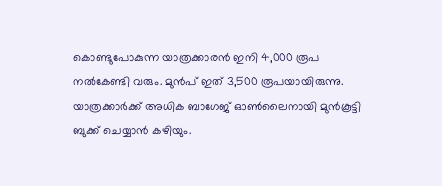കൊണ്ടുപോകുന്ന യാത്രക്കാരൻ ഇനി 4,000 രൂപ നൽകേണ്ടി വരും. മുൻപ് ഇത് 3,500 രൂപയായിരുന്നു. യാത്രക്കാർക്ക് അധിക ബാഗേജ് ഓൺലൈനായി മുൻകൂട്ടി ബുക്ക് ചെയ്യാൻ കഴിയും.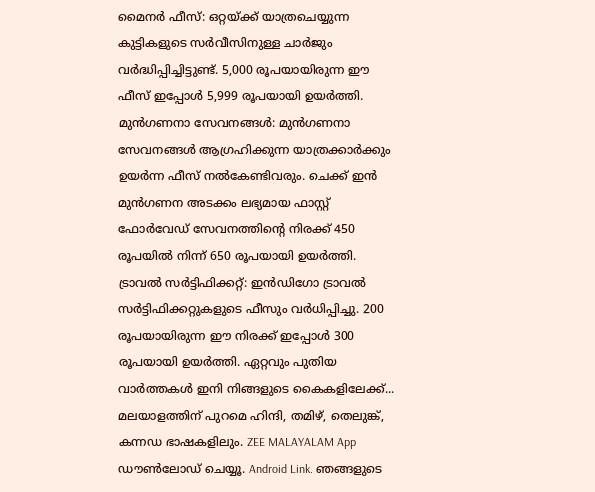മൈനർ ഫീസ്: ഒറ്റയ്ക്ക് യാത്രചെയ്യുന്ന കുട്ടികളുടെ സർവീസിനുള്ള ചാർജും വർദ്ധിപ്പിച്ചിട്ടുണ്ട്. 5,000 രൂപയായിരുന്ന ഈ ഫീസ് ഇപ്പോൾ 5,999 രൂപയായി ഉയർത്തി. മുൻഗണനാ സേവനങ്ങൾ: മുൻഗണനാ സേവനങ്ങൾ ആഗ്രഹിക്കുന്ന യാത്രക്കാർക്കും ഉയർന്ന ഫീസ് നൽകേണ്ടിവരും. ചെക്ക് ഇൻ മുൻഗണന അടക്കം ലഭ്യമായ ഫാസ്റ്റ് ഫോർവേഡ് സേവനത്തിന്റെ നിരക്ക് 450 രൂപയിൽ നിന്ന് 650 രൂപയായി ഉയർത്തി. ട്രാവൽ സർട്ടിഫിക്കറ്റ്: ഇൻഡിഗോ ട്രാവൽ സർട്ടിഫിക്കറ്റുകളുടെ ഫീസും വർധിപ്പിച്ചു. 200 രൂപയായിരുന്ന ഈ നിരക്ക് ഇപ്പോൾ 300 രൂപയായി ഉയർത്തി. ഏറ്റവും പുതിയ വാർത്തകൾ ഇനി നിങ്ങളുടെ കൈകളിലേക്ക്... മലയാളത്തിന് പുറമെ ഹിന്ദി, തമിഴ്, തെലുങ്ക്, കന്നഡ ഭാഷകളിലും. ZEE MALAYALAM App ഡൗൺലോഡ് ചെയ്യൂ. Android Link. ഞങ്ങളുടെ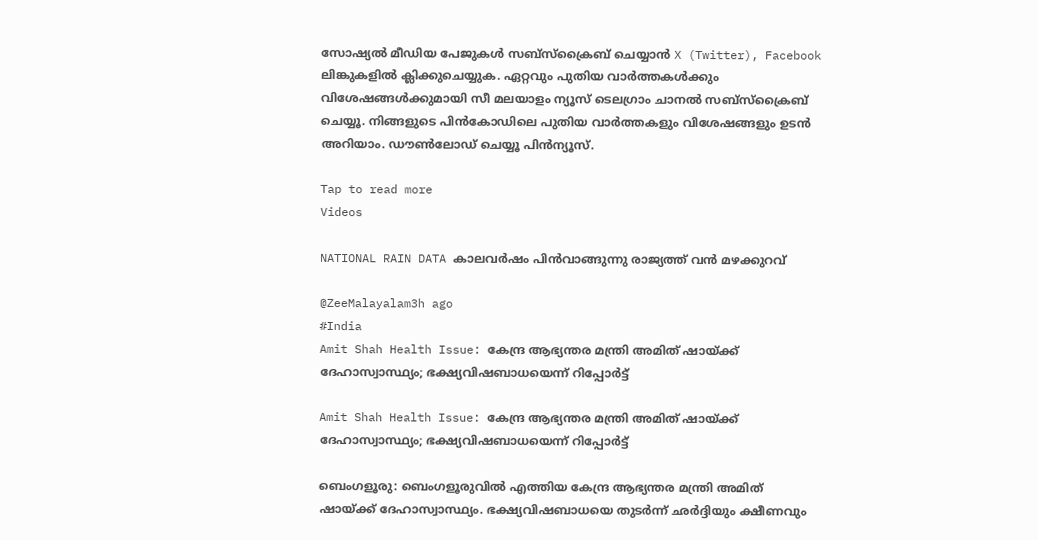സോഷ്യൽ മീഡിയ പേജുകൾ സബ്‌സ്‌ക്രൈബ് ചെയ്യാൻ X (Twitter), Facebook ലിങ്കുകളിൽ ക്ലിക്കുചെയ്യുക. ഏറ്റവും പുതിയ വാര്‍ത്തകൾക്കും വിശേഷങ്ങൾക്കുമായി സീ മലയാളം ന്യൂസ് ടെലഗ്രാം ചാനല്‍ സബ്‌സ്‌ക്രൈബ് ചെയ്യൂ. നിങ്ങളുടെ പിൻകോഡിലെ പുതിയ വാർത്തകളും വിശേഷങ്ങളും ഉടൻ അറിയാം. ഡൗൺലോഡ് ചെയ്യൂ പിൻന്യൂസ്.

Tap to read more
Videos

NATIONAL RAIN DATA കാലവര്‍ഷം പിൻവാങ്ങുന്നു രാജ്യത്ത് വൻ മഴക്കുറവ്

@ZeeMalayalam3h ago
#India
Amit Shah Health Issue: കേന്ദ്ര ആഭ്യന്തര മന്ത്രി അമിത് ഷായ്ക്ക് ദേഹാസ്വാസ്ഥ്യം; ഭക്ഷ്യവിഷബാധയെന്ന് റിപ്പോർട്ട്

Amit Shah Health Issue: കേന്ദ്ര ആഭ്യന്തര മന്ത്രി അമിത് ഷായ്ക്ക് ദേഹാസ്വാസ്ഥ്യം; ഭക്ഷ്യവിഷബാധയെന്ന് റിപ്പോർട്ട്

ബെംഗളൂരു: ബെംഗളൂരുവിൽ എത്തിയ കേന്ദ്ര ആഭ്യന്തര മന്ത്രി അമിത് ഷായ്ക്ക് ദേഹാസ്വാസ്ഥ്യം. ഭക്ഷ്യവിഷബാധയെ തുടർന്ന് ഛർദ്ദിയും ക്ഷീണവും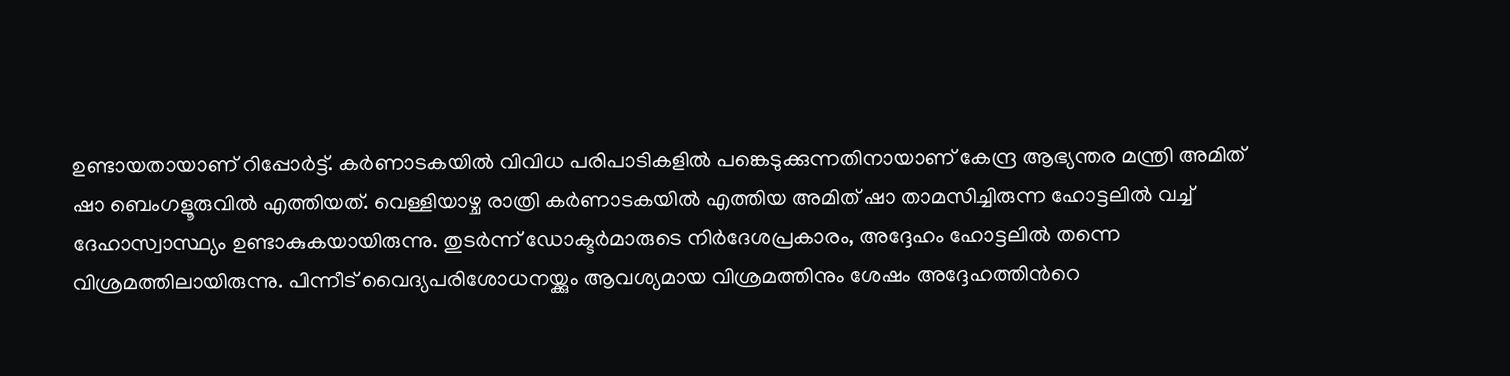ഉണ്ടായതായാണ് റിപ്പോർട്ട്. കർണാടകയിൽ വിവിധ പരിപാടികളിൽ പങ്കെടുക്കുന്നതിനായാണ് കേന്ദ്ര ആഭ്യന്തര മന്ത്രി അമിത് ഷാ ബെംഗളൂരുവിൽ എത്തിയത്. വെള്ളിയാഴ്ച രാത്രി കർണാടകയിൽ എത്തിയ അമിത് ഷാ താമസിച്ചിരുന്ന ഹോട്ടലിൽ വച്ച് ദേഹാസ്വാസ്ഥ്യം ഉണ്ടാകുകയായിരുന്നു. തുടർന്ന് ഡോക്ടർമാരുടെ നിർദേശപ്രകാരം, അദ്ദേഹം ഹോട്ടലിൽ തന്നെ വിശ്രമത്തിലായിരുന്നു. പിന്നീട് വൈദ്യപരിശോധനയ്ക്കും ആവശ്യമായ വിശ്രമത്തിനും ശേഷം അദ്ദേഹത്തിൻറെ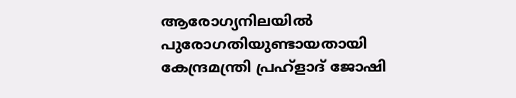ആരോഗ്യനിലയിൽ പുരോഗതിയുണ്ടായതായി കേന്ദ്രമന്ത്രി പ്രഹ്ളാദ് ജോഷി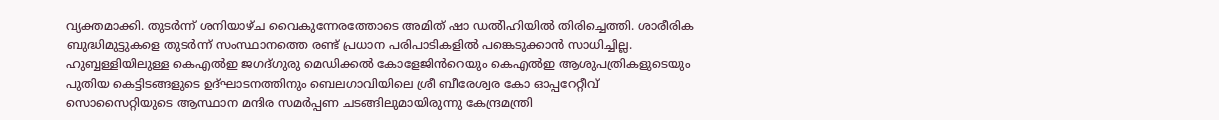വ്യക്തമാക്കി. തുടർന്ന് ശനിയാഴ്ച വൈകുന്നേരത്തോടെ അമിത് ഷാ ഡൽിഹിയിൽ തിരിച്ചെത്തി. ശാരീരിക ബുദ്ധിമുട്ടുകളെ തുടർന്ന് സംസ്ഥാനത്തെ രണ്ട് പ്രധാന പരിപാടികളിൽ പങ്കെടുക്കാൻ സാധിച്ചില്ല. ഹുബ്ബള്ളിയിലുള്ള കെഎൽഇ ജഗദ്ഗുരു മെഡിക്കൽ കോളേജിൻറെയും കെഎൽഇ ആശുപത്രികളുടെയും പുതിയ കെട്ടിടങ്ങളുടെ ഉദ്ഘാടനത്തിനും ബെലഗാവിയിലെ ശ്രീ ബീരേശ്വര കോ ഓപ്പറേറ്റീവ് സൊസൈറ്റിയുടെ ആസ്ഥാന മന്ദിര സമർപ്പണ ചടങ്ങിലുമായിരുന്നു കേന്ദ്രമന്ത്രി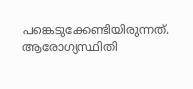പങ്കെടുക്കേണ്ടിയിരുന്നത്. ആരോഗ്യസ്ഥിതി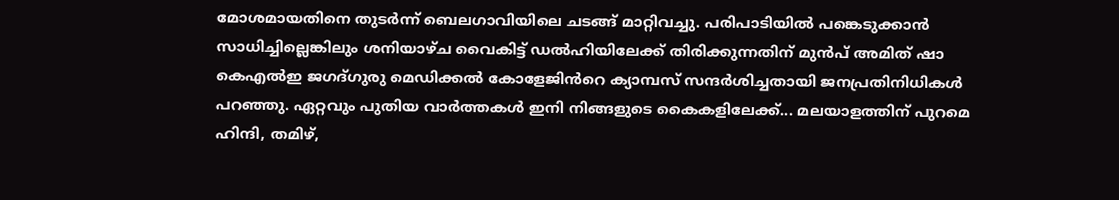മോശമായതിനെ തുടർന്ന് ബെലഗാവിയിലെ ചടങ്ങ് മാറ്റിവച്ചു. പരിപാടിയിൽ പങ്കെടുക്കാൻ സാധിച്ചില്ലെങ്കിലും ശനിയാഴ്ച വൈകിട്ട് ഡൽഹിയിലേക്ക് തിരിക്കുന്നതിന് മുൻപ് അമിത് ഷാ കെഎൽഇ ജഗദ്ഗുരു മെഡിക്കൽ കോളേജിൻറെ ക്യാമ്പസ് സന്ദർശിച്ചതായി ജനപ്രതിനിധികൾ പറഞ്ഞു. ഏറ്റവും പുതിയ വാർത്തകൾ ഇനി നിങ്ങളുടെ കൈകളിലേക്ക്... മലയാളത്തിന് പുറമെ ഹിന്ദി, തമിഴ്,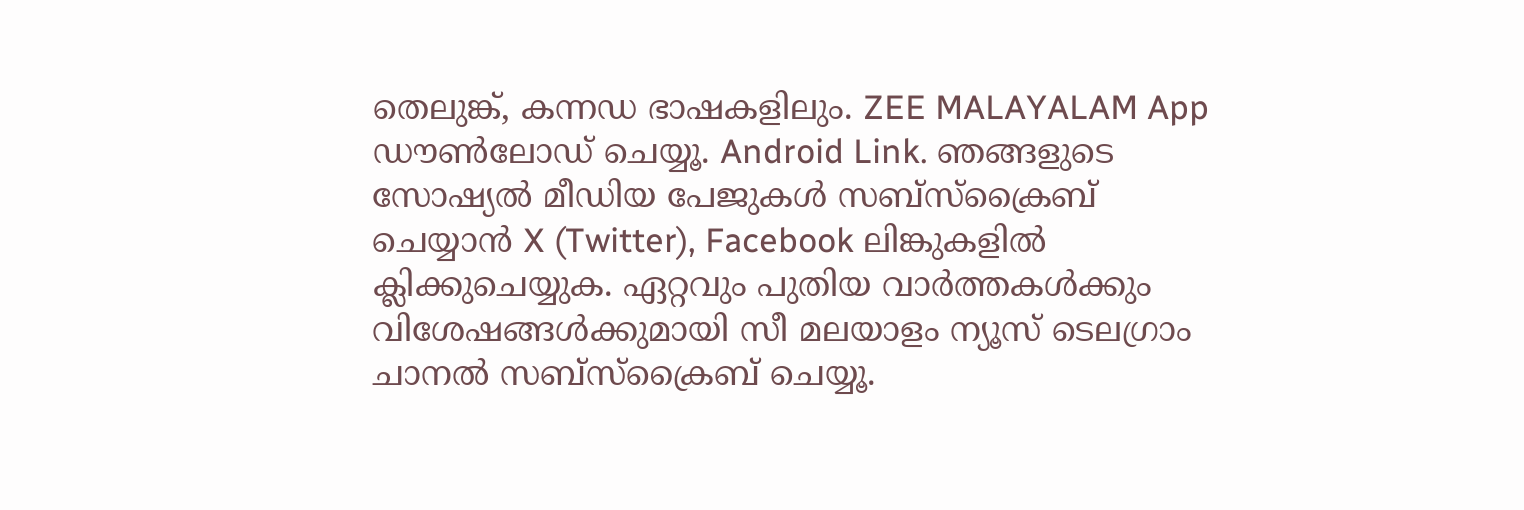തെലുങ്ക്, കന്നഡ ഭാഷകളിലും. ZEE MALAYALAM App ഡൗൺലോഡ് ചെയ്യൂ. Android Link. ഞങ്ങളുടെ സോഷ്യൽ മീഡിയ പേജുകൾ സബ്‌സ്‌ക്രൈബ് ചെയ്യാൻ X (Twitter), Facebook ലിങ്കുകളിൽ ക്ലിക്കുചെയ്യുക. ഏറ്റവും പുതിയ വാര്‍ത്തകൾക്കും വിശേഷങ്ങൾക്കുമായി സീ മലയാളം ന്യൂസ് ടെലഗ്രാം ചാനല്‍ സബ്‌സ്‌ക്രൈബ് ചെയ്യൂ.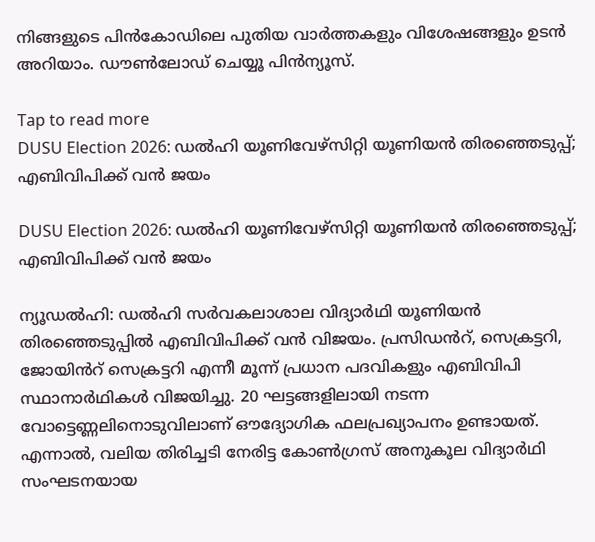നിങ്ങളുടെ പിൻകോഡിലെ പുതിയ വാർത്തകളും വിശേഷങ്ങളും ഉടൻ അറിയാം. ഡൗൺലോഡ് ചെയ്യൂ പിൻന്യൂസ്.

Tap to read more
DUSU Election 2026: ഡൽഹി യൂണിവേഴ്സിറ്റി യൂണിയൻ തിരഞ്ഞെടുപ്പ്; എബിവിപിക്ക് വൻ ജയം

DUSU Election 2026: ഡൽഹി യൂണിവേഴ്സിറ്റി യൂണിയൻ തിരഞ്ഞെടുപ്പ്; എബിവിപിക്ക് വൻ ജയം

ന്യൂഡൽഹി: ഡൽഹി സർവകലാശാല വിദ്യാർഥി യൂണിയൻ തിരഞ്ഞെടുപ്പിൽ എബിവിപിക്ക് വൻ വിജയം. പ്രസിഡൻറ്, സെക്രട്ടറി, ജോയിൻറ് സെക്രട്ടറി എന്നീ മൂന്ന് പ്രധാന പദവികളും എബിവിപി സ്ഥാനാർഥികൾ വിജയിച്ചു. 20 ഘട്ടങ്ങളിലായി നടന്ന വോട്ടെണ്ണലിനൊടുവിലാണ് ഔദ്യോഗിക ഫലപ്രഖ്യാപനം ഉണ്ടായത്. എന്നാൽ, വലിയ തിരിച്ചടി നേരിട്ട കോൺഗ്രസ് അനുകൂല വിദ്യാർഥി സംഘടനയായ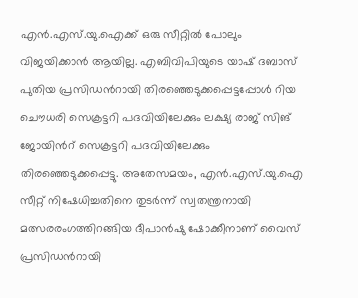എൻ.എസ്.യു.ഐക്ക് ഒരു സീറ്റിൽ പോലും വിജയിക്കാൻ ആയില്ല. എബിവിപിയുടെ യാഷ് ദബാസ് പുതിയ പ്രസിഡൻറായി തിരഞ്ഞെടുക്കപ്പെട്ടപ്പോൾ റിയ ചൌധരി സെക്രട്ടറി പദവിയിലേക്കും ലക്ഷ്യ രാജ് സിങ് ജോയിൻറ് സെക്രട്ടറി പദവിയിലേക്കും തിരഞ്ഞെടുക്കപ്പെട്ടു. അതേസമയം, എൻ.എസ്.യു.ഐ സീറ്റ് നിഷേധിച്ചതിനെ തുടർന്ന് സ്വതന്ത്രനായി മത്സരരംഗത്തിറങ്ങിയ ദീപാൻഷു ഷോക്കീനാണ് വൈസ് പ്രസിഡൻറായി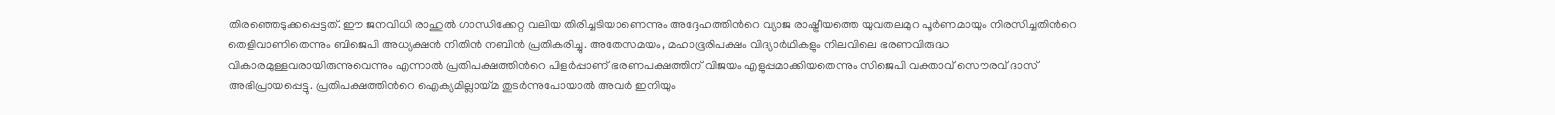തിരഞ്ഞെടുക്കപ്പെട്ടത്. ഈ ജനവിധി രാഹുൽ ഗാന്ധിക്കേറ്റ വലിയ തിരിച്ചടിയാണെന്നും അദ്ദേഹത്തിൻറെ വ്യാജ രാഷ്ട്രീയത്തെ യുവതലമുറ പൂർണമായും നിരസിച്ചതിൻറെ തെളിവാണിതെന്നും ബിജെപി അധ്യക്ഷൻ നിതിൻ നബിൻ പ്രതികരിച്ചു. അതേസമയം, മഹാഭൂരിപക്ഷം വിദ്യാർഥികളും നിലവിലെ ഭരണവിരുദ്ധ വികാരമുള്ളവരായിരുന്നുവെന്നും എന്നാൽ പ്രതിപക്ഷത്തിൻറെ പിളർപ്പാണ് ഭരണപക്ഷത്തിന് വിജയം എളുപ്പമാക്കിയതെന്നും സിജെപി വക്താവ് സൌരവ് ദാസ് അഭിപ്രായപ്പെട്ടു. പ്രതിപക്ഷത്തിൻറെ ഐക്യമില്ലായ്മ തുടർന്നുപോയാൽ അവർ ഇനിയും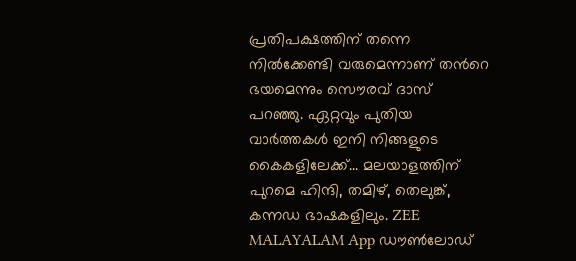പ്രതിപക്ഷത്തിന് തന്നെ നിൽക്കേണ്ടി വരുമെന്നാണ് തൻറെ ഭയമെന്നും സൌരവ് ദാസ് പറഞ്ഞു. ഏറ്റവും പുതിയ വാർത്തകൾ ഇനി നിങ്ങളുടെ കൈകളിലേക്ക്... മലയാളത്തിന് പുറമെ ഹിന്ദി, തമിഴ്, തെലുങ്ക്, കന്നഡ ഭാഷകളിലും. ZEE MALAYALAM App ഡൗൺലോഡ്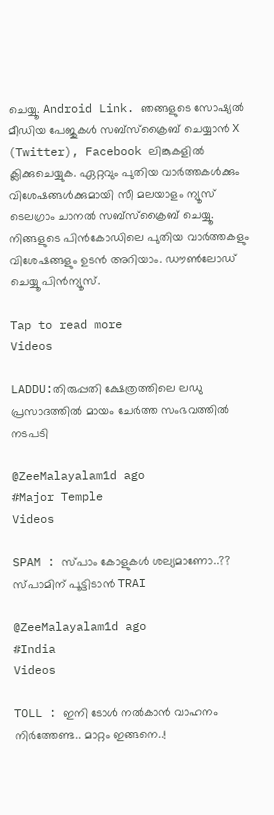ചെയ്യൂ. Android Link. ഞങ്ങളുടെ സോഷ്യൽ മീഡിയ പേജുകൾ സബ്‌സ്‌ക്രൈബ് ചെയ്യാൻ X (Twitter), Facebook ലിങ്കുകളിൽ ക്ലിക്കുചെയ്യുക. ഏറ്റവും പുതിയ വാര്‍ത്തകൾക്കും വിശേഷങ്ങൾക്കുമായി സീ മലയാളം ന്യൂസ് ടെലഗ്രാം ചാനല്‍ സബ്‌സ്‌ക്രൈബ് ചെയ്യൂ. നിങ്ങളുടെ പിൻകോഡിലെ പുതിയ വാർത്തകളും വിശേഷങ്ങളും ഉടൻ അറിയാം. ഡൗൺലോഡ് ചെയ്യൂ പിൻന്യൂസ്.

Tap to read more
Videos

LADDU:തിരുപ്പതി ക്ഷേത്രത്തിലെ ലഡു പ്രസാദത്തിൽ മായം ചേർത്ത സംഭവത്തിൽ നടപടി

@ZeeMalayalam1d ago
#Major Temple
Videos

SPAM : സ്പാം കോളുകൾ ശല്യമാണോ..?? സ്പാമിന് പൂട്ടിടാൻ TRAI

@ZeeMalayalam1d ago
#India
Videos

TOLL : ഇനി ടോൾ നൽകാൻ വാഹനം നിർത്തേണ്ട.. മാറ്റം ഇങ്ങനെ..!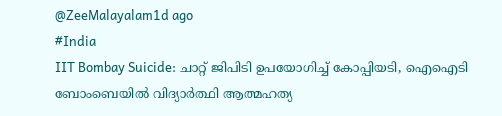@ZeeMalayalam1d ago
#India
IIT Bombay Suicide: ചാറ്റ് ജിപിടി ഉപയോഗിച്ച് കോപ്പിയടി, ഐഐടി ബോംബെയിൽ വിദ്യാർത്ഥി ആത്മഹത്യ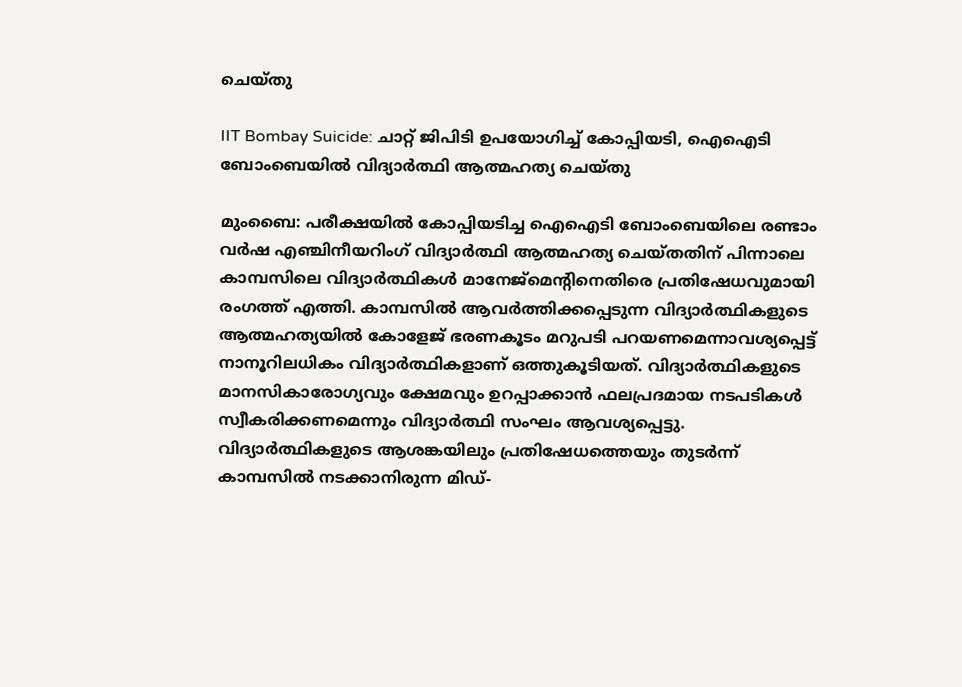ചെയ്തു

IIT Bombay Suicide: ചാറ്റ് ജിപിടി ഉപയോഗിച്ച് കോപ്പിയടി, ഐഐടി ബോംബെയിൽ വിദ്യാർത്ഥി ആത്മഹത്യ ചെയ്തു

മുംബൈ: പരീക്ഷയിൽ കോപ്പിയടിച്ച ഐഐടി ബോംബെയിലെ രണ്ടാം വർഷ എഞ്ചിനീയറിംഗ് വിദ്യാർത്ഥി ആത്മഹത്യ ചെയ്തതിന് പിന്നാലെ കാമ്പസിലെ വിദ്യാർത്ഥികൾ മാനേജ്മെന്റിനെതിരെ പ്രതിഷേധവുമായി രംഗത്ത് എത്തി. കാമ്പസിൽ ആവർത്തിക്കപ്പെടുന്ന വിദ്യാർത്ഥികളുടെ ആത്മഹത്യയിൽ‌‌‌ കോളേജ് ഭരണകൂടം മറുപടി പറയണമെന്നാവശ്യപ്പെട്ട് നാനൂറിലധികം വിദ്യാർത്ഥികളാണ് ഒത്തുകൂടിയത്. വിദ്യാർത്ഥികളുടെ മാനസികാരോഗ്യവും ക്ഷേമവും ഉറപ്പാക്കാൻ ഫലപ്രദമായ നടപടികൾ സ്വീകരിക്കണമെന്നും വിദ്യാർത്ഥി സംഘം ആവശ്യപ്പെട്ടു. വിദ്യാർത്ഥികളുടെ ആശങ്കയിലും പ്രതിഷേധത്തെയും തുടർന്ന് കാമ്പസിൽ നടക്കാനിരുന്ന മിഡ്-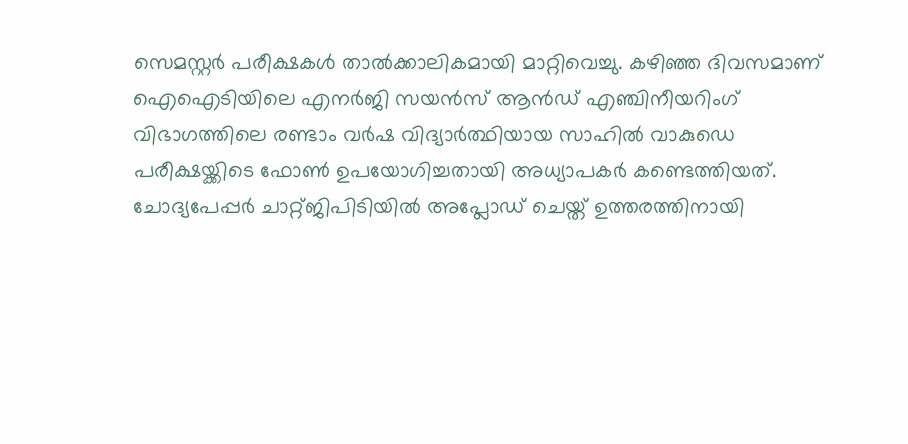സെമസ്റ്റർ പരീക്ഷകൾ താൽക്കാലികമായി മാറ്റിവെച്ചു. കഴിഞ്ഞ ദിവസമാണ് ഐഐടിയിലെ എനർജി സയൻസ് ആൻഡ് എഞ്ചിനീയറിംഗ് വിഭാഗത്തിലെ രണ്ടാം വർഷ വിദ്യാർത്ഥിയായ സാഹിൽ വാകുഡെ പരീക്ഷയ്ക്കിടെ ഫോൺ ഉപയോഗിച്ചതായി അധ്യാപകർ കണ്ടെത്തിയത്. ചോദ്യപേപ്പർ ചാറ്റ്ജിപിടിയിൽ അപ്ലോഡ് ചെയ്ത് ഉത്തരത്തിനായി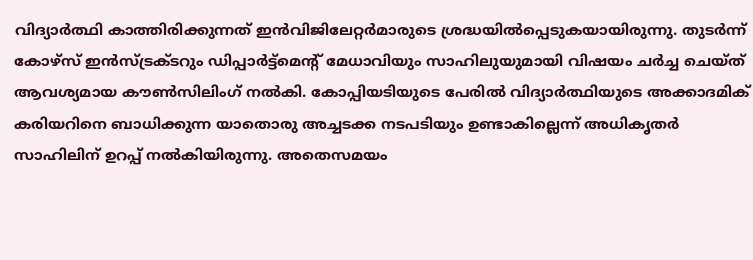വിദ്യാർത്ഥി കാത്തിരിക്കുന്നത് ഇൻവിജിലേറ്റർമാരുടെ ശ്രദ്ധയിൽപ്പെടുകയായിരുന്നു. തുടർന്ന് കോഴ്സ് ഇൻസ്ട്രക്ടറും ഡിപ്പാർട്ട്മെന്റ് മേധാവിയും സാഹിലുയുമായി വിഷയം ചർച്ച ചെയ്ത് ആവശ്യമായ കൗൺസിലിംഗ് നൽകി. കോപ്പിയടിയുടെ പേരിൽ വിദ്യാർത്ഥിയുടെ അക്കാദമിക് കരിയറിനെ ബാധിക്കുന്ന യാതൊരു അച്ചടക്ക നടപടിയും ഉണ്ടാകില്ലെന്ന് അധികൃതർ സാഹിലിന് ഉറപ്പ് നൽകിയിരുന്നു. അതെസമയം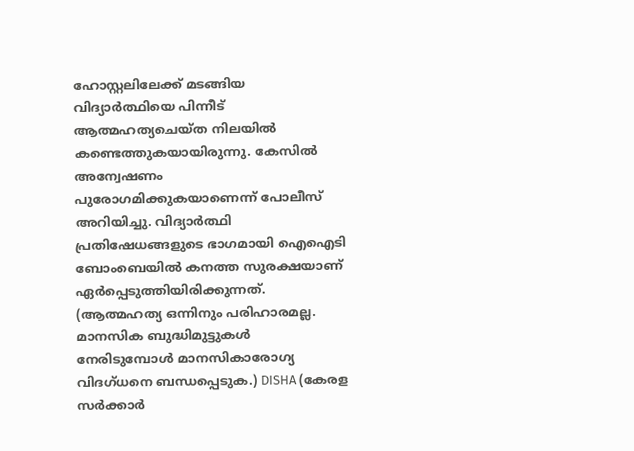ഹോസ്റ്റലിലേക്ക് മടങ്ങിയ വിദ്യാർത്ഥിയെ പിന്നീട് ആത്മഹത്യചെയ്ത നിലയിൽ കണ്ടെത്തുകയായിരുന്നു. കേസിൽ അന്വേഷണം പുരോഗമിക്കുകയാണെന്ന് പോലീസ് അറിയിച്ചു. വിദ്യാർത്ഥി പ്രതിഷേധങ്ങളുടെ ഭാഗമായി ഐഐടി ബോംബെയിൽ കനത്ത സുരക്ഷയാണ് ഏർപ്പെടുത്തിയിരിക്കുന്നത്. (ആത്മഹത്യ ഒന്നിനും പരിഹാരമല്ല. മാനസിക ബുദ്ധിമുട്ടുകൾ നേരിടുമ്പോൾ മാനസികാരോഗ്യ വിദഗ്ധനെ ബന്ധപ്പെടുക.) DISHA (കേരള സർക്കാർ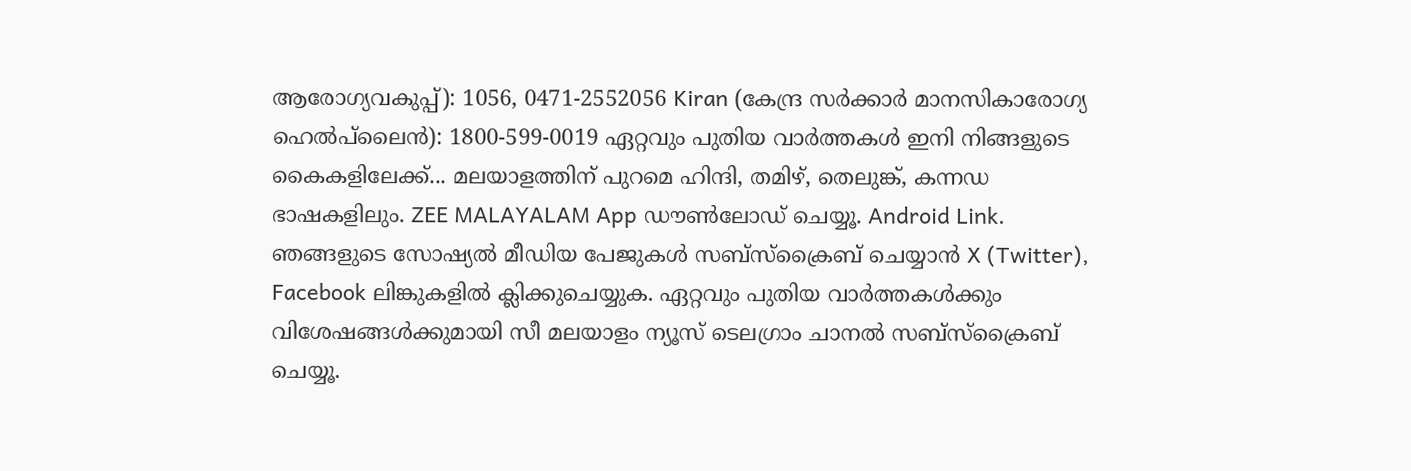ആരോഗ്യവകുപ്പ്): 1056, 0471-2552056 Kiran (കേന്ദ്ര സർക്കാർ മാനസികാരോഗ്യ ഹെൽപ്‍ലൈൻ): 1800-599-0019 ഏറ്റവും പുതിയ വാർത്തകൾ ഇനി നിങ്ങളുടെ കൈകളിലേക്ക്... മലയാളത്തിന് പുറമെ ഹിന്ദി, തമിഴ്, തെലുങ്ക്, കന്നഡ ഭാഷകളിലും. ZEE MALAYALAM App ഡൗൺലോഡ് ചെയ്യൂ. Android Link. ഞങ്ങളുടെ സോഷ്യൽ മീഡിയ പേജുകൾ സബ്‌സ്‌ക്രൈബ് ചെയ്യാൻ X (Twitter), Facebook ലിങ്കുകളിൽ ക്ലിക്കുചെയ്യുക. ഏറ്റവും പുതിയ വാര്‍ത്തകൾക്കും വിശേഷങ്ങൾക്കുമായി സീ മലയാളം ന്യൂസ് ടെലഗ്രാം ചാനല്‍ സബ്‌സ്‌ക്രൈബ് ചെയ്യൂ.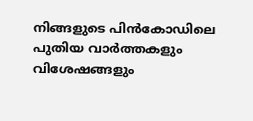നിങ്ങളുടെ പിൻകോഡിലെ പുതിയ വാർത്തകളും വിശേഷങ്ങളും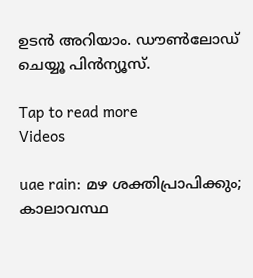ഉടൻ അറിയാം. ഡൗൺലോഡ് ചെയ്യൂ പിൻന്യൂസ്.

Tap to read more
Videos

uae rain: മഴ ശക്തിപ്രാപിക്കും; കാലാവസ്ഥ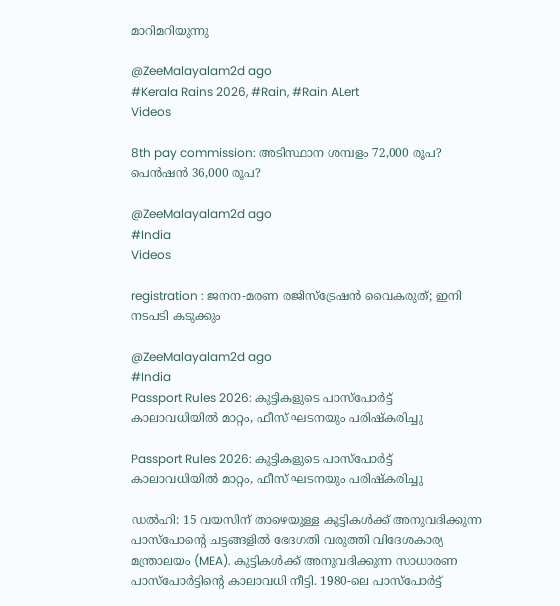മാറിമറിയുന്നു

@ZeeMalayalam2d ago
#Kerala Rains 2026, #Rain, #Rain ALert
Videos

8th pay commission: അടിസ്ഥാന ശമ്പളം 72,000 രൂപ? പെൻഷൻ 36,000 രൂപ?

@ZeeMalayalam2d ago
#India
Videos

registration : ജനന-മരണ രജിസ്ട്രേഷൻ വൈകരുത്; ഇനി നടപടി കടുക്കും

@ZeeMalayalam2d ago
#India
Passport Rules 2026: കുട്ടികളുടെ പാസ്‌പോർട്ട് കാലാവധിയിൽ മാറ്റം, ഫീസ് ഘടനയും പരിഷ്കരിച്ചു

Passport Rules 2026: കുട്ടികളുടെ പാസ്‌പോർട്ട് കാലാവധിയിൽ മാറ്റം, ഫീസ് ഘടനയും പരിഷ്കരിച്ചു

ഡല്‍ഹി: 15 വയസിന് താഴെയുള്ള കുട്ടികള്‍ക്ക് അനുവദിക്കുന്ന പാസ്പോന്റെ ചട്ടങ്ങളില്‍ ഭേദഗതി വരുത്തി വിദേശകാര്യ മന്ത്രാലയം (MEA). കുട്ടികള്‍ക്ക് അനുവദിക്കുന്ന സാധാരണ പാസ്പോര്‍ട്ടിന്റെ കാലാവധി നീട്ടി. 1980-ലെ പാസ്പോര്‍ട്ട്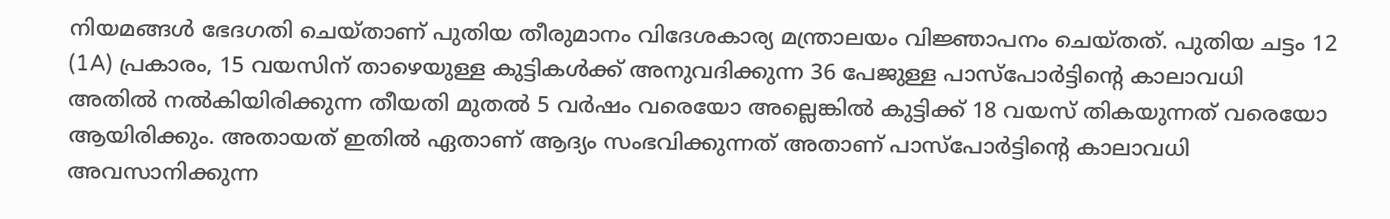നിയമങ്ങള്‍ ഭേദഗതി ചെയ്താണ് പുതിയ തീരുമാനം വിദേശകാര്യ മന്ത്രാലയം വിജ്ഞാപനം ചെയ്തത്. പുതിയ ചട്ടം 12 (1A) പ്രകാരം, 15 വയസിന് താഴെയുള്ള കുട്ടികള്‍ക്ക് അനുവദിക്കുന്ന 36 പേജുള്ള പാസ്പോര്‍ട്ടിന്റെ കാലാവധി അതില്‍ നല്‍കിയിരിക്കുന്ന തീയതി മുതല്‍ 5 വര്‍ഷം വരെയോ അല്ലെങ്കില്‍ കുട്ടിക്ക് 18 വയസ് തികയുന്നത് വരെയോ ആയിരിക്കും. അതായത് ഇതിൽ ഏതാണ് ആദ്യം സംഭവിക്കുന്നത് അതാണ് പാസ്‌പോർട്ടിന്റെ കാലാവധി അവസാനിക്കുന്ന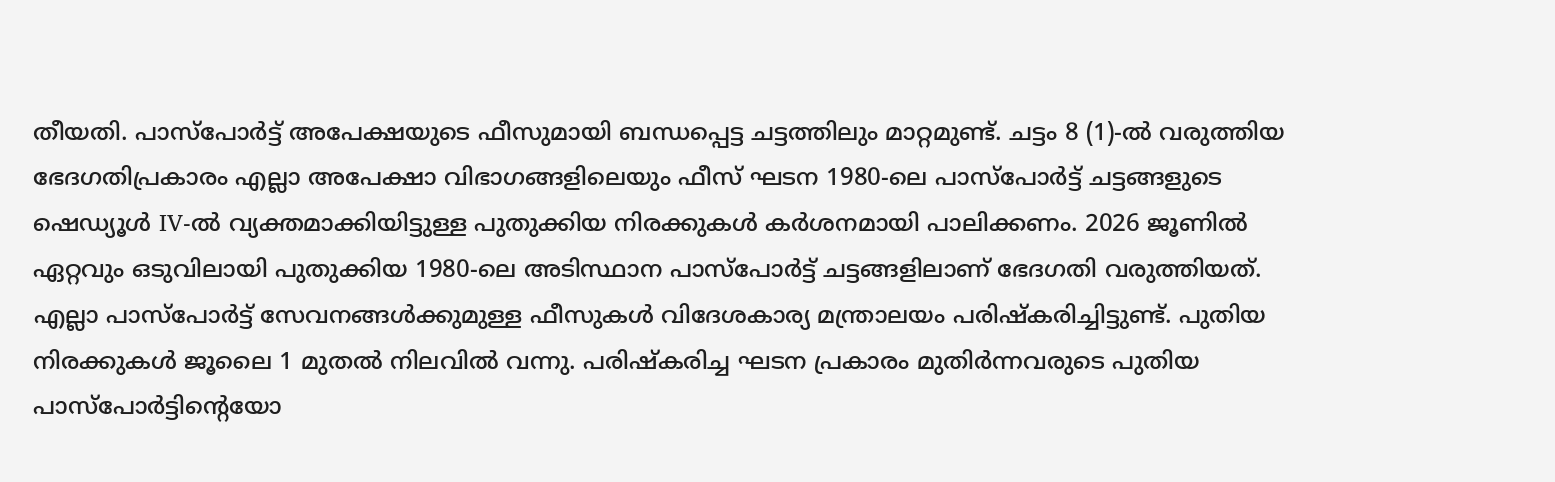തീയതി. പാസ്പോര്‍ട്ട് അപേക്ഷയുടെ ഫീസുമായി ബന്ധപ്പെട്ട ചട്ടത്തിലും മാറ്റമുണ്ട്. ചട്ടം 8 (1)-ൽ വരുത്തിയ ഭേദഗതിപ്രകാരം എല്ലാ അപേക്ഷാ വിഭാഗങ്ങളിലെയും ഫീസ് ഘടന 1980-ലെ പാസ്‌പോർട്ട് ചട്ടങ്ങളുടെ ഷെഡ്യൂൾ IV-ൽ വ്യക്തമാക്കിയിട്ടുള്ള പുതുക്കിയ നിരക്കുകൾ കർശനമായി പാലിക്കണം. 2026 ജൂണിൽ ഏറ്റവും ഒടുവിലായി പുതുക്കിയ 1980-ലെ അടിസ്ഥാന പാസ്‌പോർട്ട് ചട്ടങ്ങളിലാണ് ഭേദഗതി വരുത്തിയത്. എല്ലാ പാസ്‌പോർട്ട് സേവനങ്ങൾക്കുമുള്ള ഫീസുകൾ വിദേശകാര്യ മന്ത്രാലയം പരിഷ്കരിച്ചിട്ടുണ്ട്. പുതിയ നിരക്കുകൾ ജൂലൈ 1 മുതൽ നിലവിൽ വന്നു. പരിഷ്കരിച്ച ഘടന പ്രകാരം മുതിർന്നവരുടെ പുതിയ പാസ്‌പോർട്ടിന്റെയോ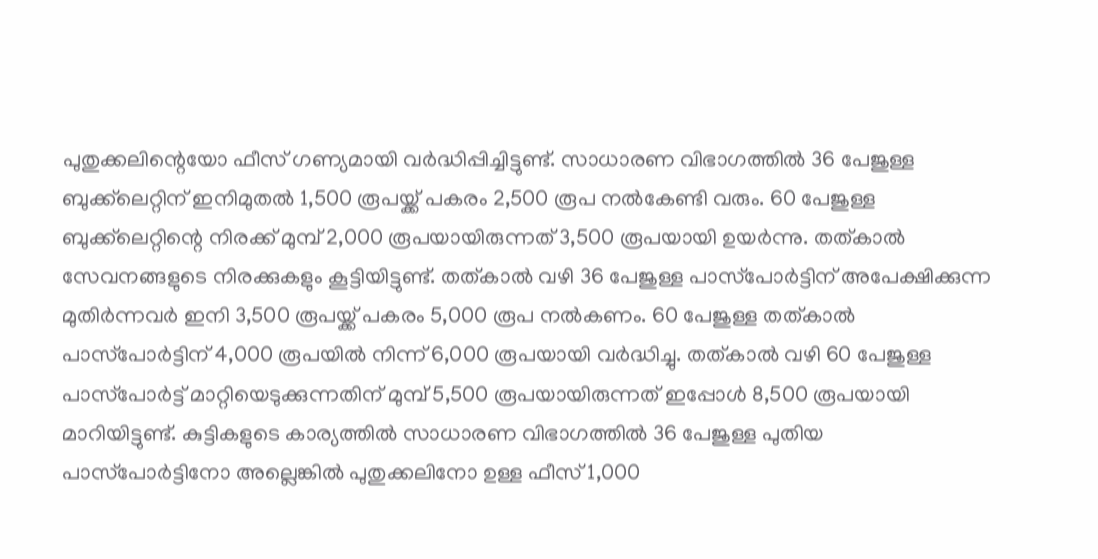പുതുക്കലിന്റെയോ ഫീസ് ഗണ്യമായി വർദ്ധിപ്പിച്ചിട്ടുണ്ട്. സാധാരണ വിഭാഗത്തിൽ 36 പേജുള്ള ബുക്ക്‌ലെറ്റിന് ഇനിമുതൽ 1,500 രൂപയ്ക്ക് പകരം 2,500 രൂപ നൽകേണ്ടി വരും. 60 പേജുള്ള ബുക്ക്‌ലെറ്റിന്റെ നിരക്ക് മുമ്പ് 2,000 രൂപയായിരുന്നത് 3,500 രൂപയായി ഉയർന്നു. തത്കാൽ സേവനങ്ങളുടെ നിരക്കുകളും കൂട്ടിയിട്ടുണ്ട്. തത്കാൽ വഴി 36 പേജുള്ള പാസ്‌പോർട്ടിന് അപേക്ഷിക്കുന്ന മുതിർന്നവർ ഇനി 3,500 രൂപയ്ക്ക് പകരം 5,000 രൂപ നൽകണം. 60 പേജുള്ള തത്കാൽ പാസ്‌പോർട്ടിന് 4,000 രൂപയിൽ നിന്ന് 6,000 രൂപയായി വർദ്ധിച്ചു. തത്കാൽ വഴി 60 പേജുള്ള പാസ്‌പോർട്ട് മാറ്റിയെടുക്കുന്നതിന് മുമ്പ് 5,500 രൂപയായിരുന്നത് ഇപ്പോൾ 8,500 രൂപയായി മാറിയിട്ടുണ്ട്. കുട്ടികളുടെ കാര്യത്തിൽ സാധാരണ വിഭാഗത്തിൽ 36 പേജുള്ള പുതിയ പാസ്‌പോർട്ടിനോ അല്ലെങ്കിൽ പുതുക്കലിനോ ഉള്ള ഫീസ് 1,000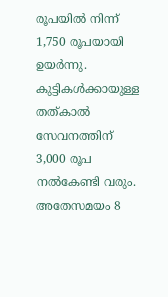രൂപയിൽ നിന്ന് 1,750 രൂപയായി ഉയർന്നു. കുട്ടികൾക്കായുള്ള തത്കാൽ സേവനത്തിന് 3,000 രൂപ നൽകേണ്ടി വരും. അതേസമയം 8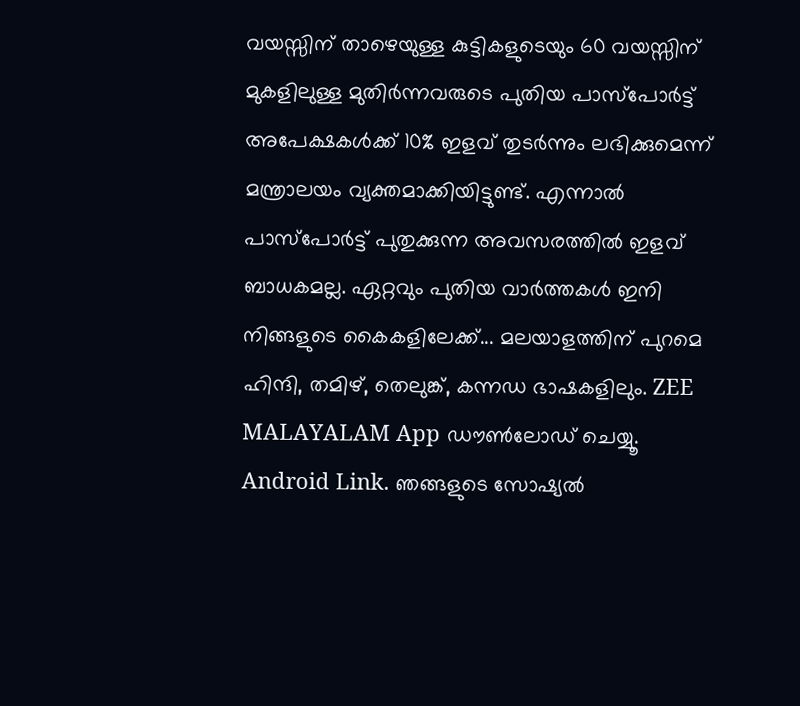വയസ്സിന് താഴെയുള്ള കുട്ടികളുടെയും 60 വയസ്സിന് മുകളിലുള്ള മുതിർന്നവരുടെ പുതിയ പാസ്‌പോർട്ട് അപേക്ഷകൾക്ക് 10% ഇളവ് തുടർന്നും ലഭിക്കുമെന്ന് മന്ത്രാലയം വ്യക്തമാക്കിയിട്ടുണ്ട്. എന്നാൽ പാസ്‌പോർട്ട് പുതുക്കുന്ന അവസരത്തില്‍ ഇളവ് ബാധകമല്ല. ഏറ്റവും പുതിയ വാർത്തകൾ ഇനി നിങ്ങളുടെ കൈകളിലേക്ക്... മലയാളത്തിന് പുറമെ ഹിന്ദി, തമിഴ്, തെലുങ്ക്, കന്നഡ ഭാഷകളിലും. ZEE MALAYALAM App ഡൗൺലോഡ് ചെയ്യൂ. Android Link. ഞങ്ങളുടെ സോഷ്യൽ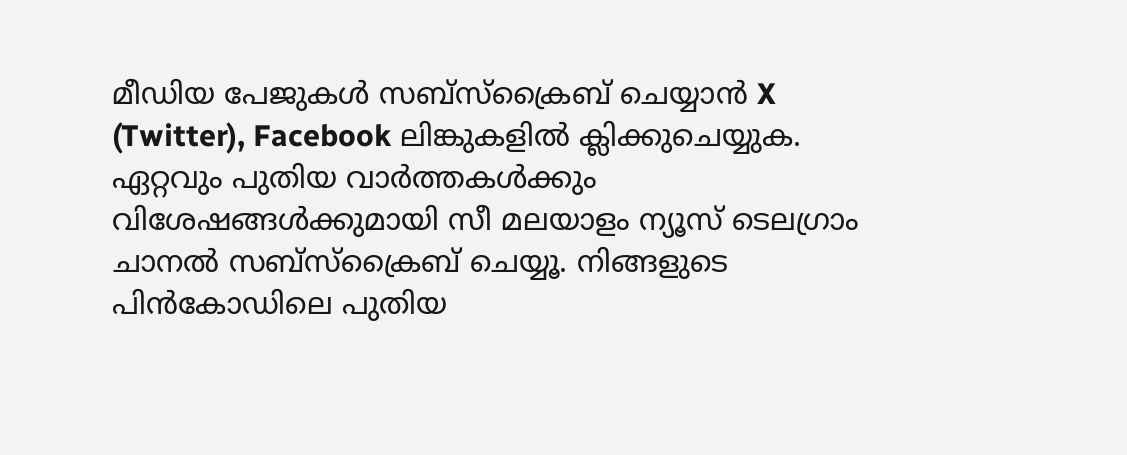മീഡിയ പേജുകൾ സബ്‌സ്‌ക്രൈബ് ചെയ്യാൻ X (Twitter), Facebook ലിങ്കുകളിൽ ക്ലിക്കുചെയ്യുക. ഏറ്റവും പുതിയ വാര്‍ത്തകൾക്കും വിശേഷങ്ങൾക്കുമായി സീ മലയാളം ന്യൂസ് ടെലഗ്രാം ചാനല്‍ സബ്‌സ്‌ക്രൈബ് ചെയ്യൂ. നിങ്ങളുടെ പിൻകോഡിലെ പുതിയ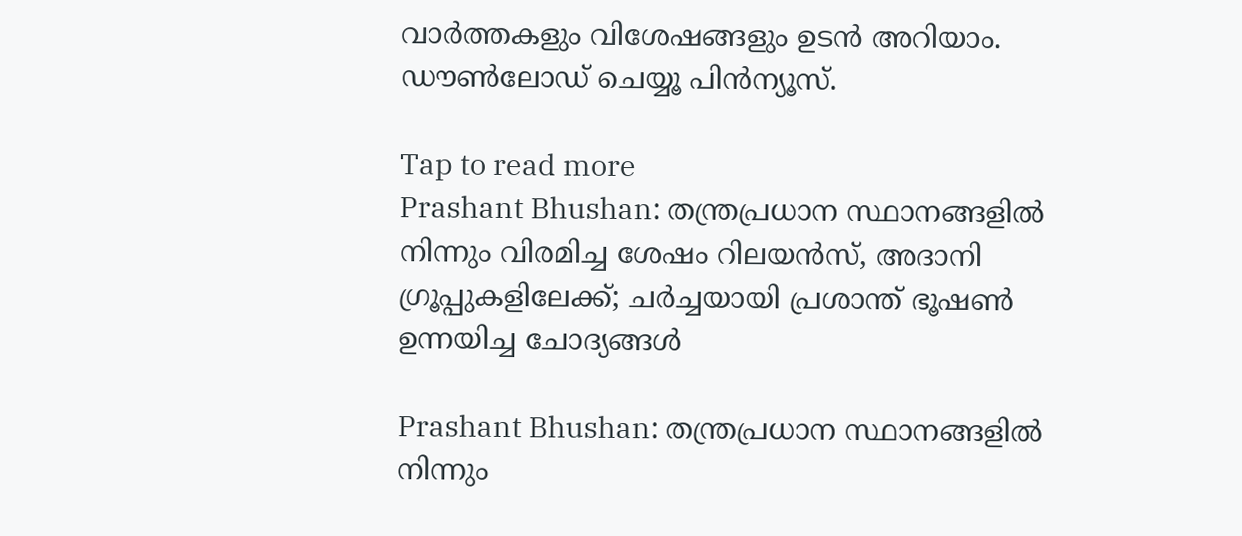വാർത്തകളും വിശേഷങ്ങളും ഉടൻ അറിയാം. ഡൗൺലോഡ് ചെയ്യൂ പിൻന്യൂസ്.

Tap to read more
Prashant Bhushan: തന്ത്രപ്രധാന സ്ഥാനങ്ങളിൽ നിന്നും വിരമിച്ച ശേഷം റിലയൻസ്, അദാനി ഗ്രൂപ്പുകളിലേക്ക്; ചർച്ചയായി പ്രശാന്ത് ഭൂഷൺ ഉന്നയിച്ച ചോദ്യങ്ങൾ

Prashant Bhushan: തന്ത്രപ്രധാന സ്ഥാനങ്ങളിൽ നിന്നും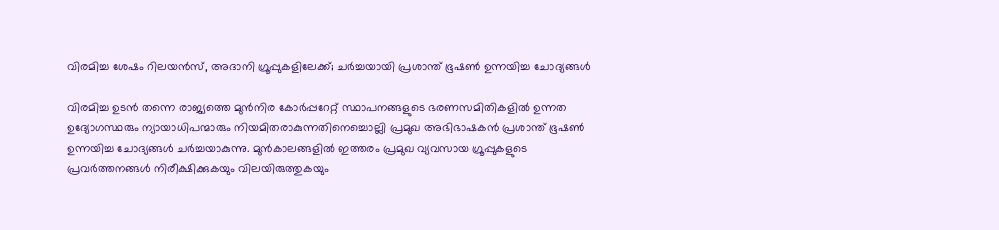വിരമിച്ച ശേഷം റിലയൻസ്, അദാനി ഗ്രൂപ്പുകളിലേക്ക്; ചർച്ചയായി പ്രശാന്ത് ഭൂഷൺ ഉന്നയിച്ച ചോദ്യങ്ങൾ

വിരമിച്ച ഉടൻ തന്നെ രാജ്യത്തെ മുൻനിര കോർപ്പറേറ്റ് സ്ഥാപനങ്ങളുടെ ഭരണസമിതികളിൽ ഉന്നത ഉദ്യോഗസ്ഥരും ന്യായാധിപന്മാരും നിയമിതരാകുന്നതിനെച്ചൊല്ലി പ്രമുഖ അഭിഭാഷകൻ പ്രശാന്ത് ഭൂഷൺ ഉന്നയിച്ച ചോദ്യങ്ങൾ ച‍ർച്ചയാകുന്നു. മുൻകാലങ്ങളിൽ ഇത്തരം പ്രമുഖ വ്യവസായ ഗ്രൂപ്പുകളുടെ പ്രവർത്തനങ്ങൾ നിരീക്ഷിക്കുകയും വിലയിരുത്തുകയും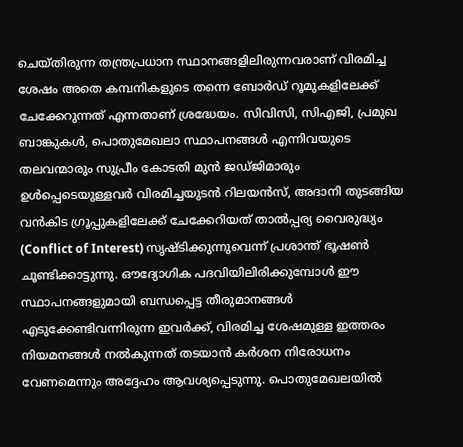ചെയ്തിരുന്ന തന്ത്രപ്രധാന സ്ഥാനങ്ങളിലിരുന്നവരാണ് വിരമിച്ച ശേഷം അതെ കമ്പനികളുടെ തന്നെ ബോർഡ് റൂമുകളിലേക്ക് ചേക്കേറുന്നത് എന്നതാണ് ശ്രദ്ധേയം. സിവിസി, സിഎജി, പ്രമുഖ ബാങ്കുകൾ, പൊതുമേഖലാ സ്ഥാപനങ്ങൾ എന്നിവയുടെ തലവന്മാരും സുപ്രീം കോടതി മുൻ ജഡ്ജിമാരും ഉൾപ്പെടെയുള്ളവർ വിരമിച്ചയുടൻ റിലയൻസ്, അദാനി തുടങ്ങിയ വൻകിട ഗ്രൂപ്പുകളിലേക്ക് ചേക്കേറിയത് താൽപ്പര്യ വൈരുദ്ധ്യം (Conflict of Interest) സൃഷ്ടിക്കുന്നുവെന്ന് പ്രശാന്ത് ഭൂഷൺ ചൂണ്ടിക്കാട്ടുന്നു. ഔദ്യോഗിക പദവിയിലിരിക്കുമ്പോൾ ഈ സ്ഥാപനങ്ങളുമായി ബന്ധപ്പെട്ട തീരുമാനങ്ങൾ എടുക്കേണ്ടിവന്നിരുന്ന ഇവർക്ക്, വിരമിച്ച ശേഷമുള്ള ഇത്തരം നിയമനങ്ങൾ നൽകുന്നത് തടയാൻ കർശന നിരോധനം വേണമെന്നും അദ്ദേഹം ആവശ്യപ്പെടുന്നു. പൊതുമേഖലയിൽ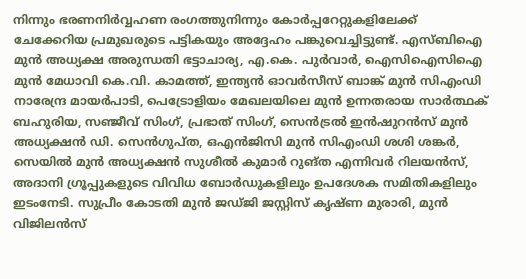നിന്നും ഭരണനിർവ്വഹണ രംഗത്തുനിന്നും കോർപ്പറേറ്റുകളിലേക്ക് ചേക്കേറിയ പ്രമുഖരുടെ പട്ടികയും അദ്ദേഹം പങ്കുവെച്ചിട്ടുണ്ട്. എസ്ബിഐ മുൻ അധ്യക്ഷ അരുന്ധതി ഭട്ടാചാര്യ, എ.കെ. പുർവാർ, ഐസിഐസിഐ മുൻ മേധാവി കെ.വി. കാമത്ത്, ഇന്ത്യൻ ഓവർസീസ് ബാങ്ക് മുൻ സിഎംഡി നാരേന്ദ്ര മായർപാടി, പെട്രോളിയം മേഖലയിലെ മുൻ ഉന്നതരായ സാർത്ഥക് ബഹുരിയ, സഞ്ജീവ് സിംഗ്, പ്രഭാത് സിംഗ്, സെൻട്രൽ ഇൻഷുറൻസ് മുൻ അധ്യക്ഷൻ ഡി. സെൻഗുപ്ത, ഒഎൻജിസി മുൻ സിഎംഡി ശശി ശങ്കർ, സെയിൽ മുൻ അധ്യക്ഷൻ സുശീൽ കുമാർ റുങ്ത എന്നിവർ റിലയൻസ്, അദാനി ഗ്രൂപ്പുകളുടെ വിവിധ ബോർഡുകളിലും ഉപദേശക സമിതികളിലും ഇടംനേടി. സുപ്രീം കോടതി മുൻ ജഡ്ജി ജസ്റ്റിസ് കൃഷ്ണ മുരാരി, മുൻ വിജിലൻസ്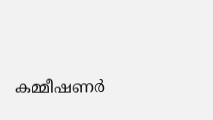കമ്മീഷണർ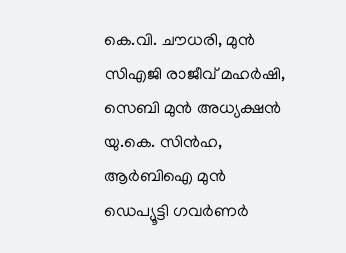കെ.വി. ചൗധരി, മുൻ സിഎജി രാജീവ് മഹർഷി, സെബി മുൻ അധ്യക്ഷൻ യു.കെ. സിൻഹ, ആർബിഐ മുൻ ഡെപ്യൂട്ടി ഗവർണർ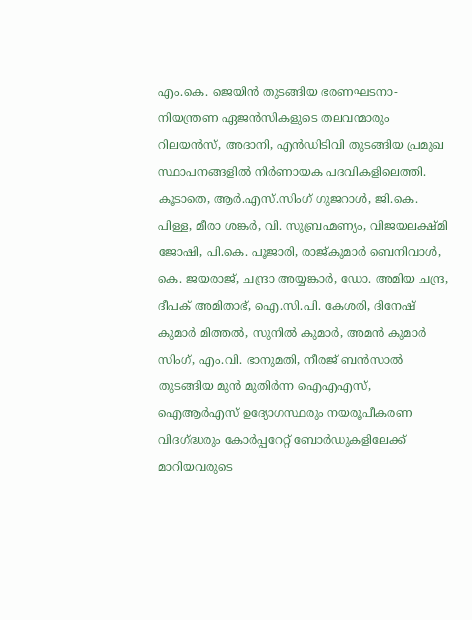എം.കെ. ജെയിൻ തുടങ്ങിയ ഭരണഘടനാ-നിയന്ത്രണ ഏജൻസികളുടെ തലവന്മാരും റിലയൻസ്, അദാനി, എൻഡിടിവി തുടങ്ങിയ പ്രമുഖ സ്ഥാപനങ്ങളിൽ നിർണായക പദവികളിലെത്തി. കൂടാതെ, ആർ.എസ്.സിംഗ് ഗുജറാൾ, ജി.കെ. പിള്ള, മീരാ ശങ്കർ, വി. സുബ്രഹ്മണ്യം, വിജയലക്ഷ്മി ജോഷി, പി.കെ. പൂജാരി, രാജ്കുമാർ ബെനിവാൾ, കെ. ജയരാജ്, ചന്ദ്രാ അയ്യങ്കാർ, ഡോ. അമിയ ചന്ദ്ര, ദീപക് അമിതാഭ്, ഐ.സി.പി. കേശരി, ദിനേഷ് കുമാർ മിത്തൽ, സുനിൽ കുമാർ, അമൻ കുമാർ സിംഗ്, എം.വി. ഭാനുമതി, നീരജ് ബൻസാൽ തുടങ്ങിയ മുൻ മുതിർന്ന ഐഎഎസ്, ഐആർഎസ് ഉദ്യോഗസ്ഥരും നയരൂപീകരണ വിദഗ്ദ്ധരും കോർപ്പറേറ്റ് ബോർഡുകളിലേക്ക് മാറിയവരുടെ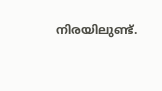നിരയിലുണ്ട്.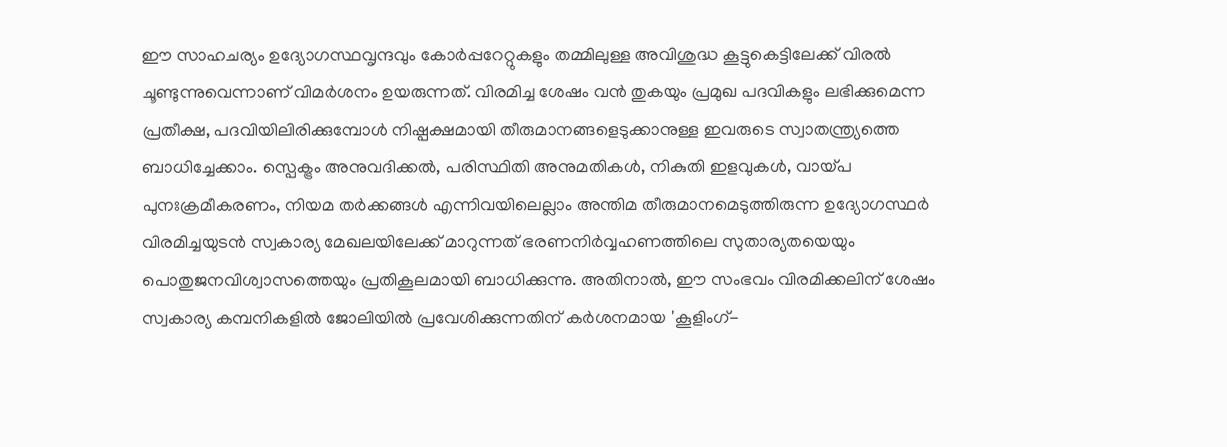ഈ സാഹചര്യം ഉദ്യോഗസ്ഥവൃന്ദവും കോർപ്പറേറ്റുകളും തമ്മിലുള്ള അവിശുദ്ധ കൂട്ടുകെട്ടിലേക്ക് വിരൽ ചൂണ്ടുന്നുവെന്നാണ് വിമർശനം ഉയരുന്നത്. വിരമിച്ച ശേഷം വൻ തുകയും പ്രമുഖ പദവികളും ലഭിക്കുമെന്ന പ്രതീക്ഷ, പദവിയിലിരിക്കുമ്പോൾ നിഷ്പക്ഷമായി തീരുമാനങ്ങളെടുക്കാനുള്ള ഇവരുടെ സ്വാതന്ത്ര്യത്തെ ബാധിച്ചേക്കാം. സ്പെക്ട്രം അനുവദിക്കൽ, പരിസ്ഥിതി അനുമതികൾ, നികുതി ഇളവുകൾ, വായ്പ പുനഃക്രമീകരണം, നിയമ തർക്കങ്ങൾ എന്നിവയിലെല്ലാം അന്തിമ തീരുമാനമെടുത്തിരുന്ന ഉദ്യോഗസ്ഥർ വിരമിച്ചയുടൻ സ്വകാര്യ മേഖലയിലേക്ക് മാറുന്നത് ഭരണനിർവ്വഹണത്തിലെ സുതാര്യതയെയും പൊതുജനവിശ്വാസത്തെയും പ്രതികൂലമായി ബാധിക്കുന്നു. അതിനാൽ, ഈ സംഭവം വിരമിക്കലിന് ശേഷം സ്വകാര്യ കമ്പനികളിൽ ജോലിയിൽ പ്രവേശിക്കുന്നതിന് കർശനമായ 'കൂളിംഗ്-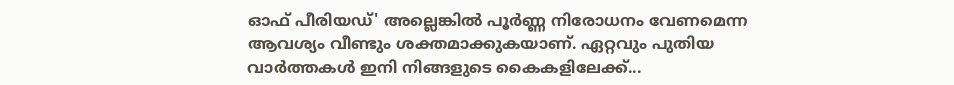ഓഫ് പീരിയഡ്' അല്ലെങ്കിൽ പൂർണ്ണ നിരോധനം വേണമെന്ന ആവശ്യം വീണ്ടും ശക്തമാക്കുകയാണ്. ഏറ്റവും പുതിയ വാർത്തകൾ ഇനി നിങ്ങളുടെ കൈകളിലേക്ക്...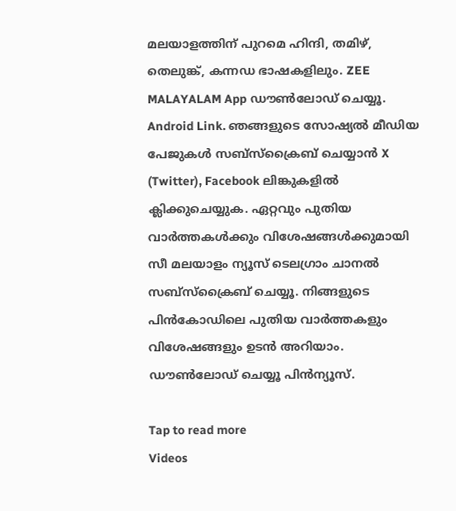മലയാളത്തിന് പുറമെ ഹിന്ദി, തമിഴ്, തെലുങ്ക്, കന്നഡ ഭാഷകളിലും. ZEE MALAYALAM App ഡൗൺലോഡ് ചെയ്യൂ. Android Link. ഞങ്ങളുടെ സോഷ്യൽ മീഡിയ പേജുകൾ സബ്‌സ്‌ക്രൈബ് ചെയ്യാൻ X (Twitter), Facebook ലിങ്കുകളിൽ ക്ലിക്കുചെയ്യുക. ഏറ്റവും പുതിയ വാര്‍ത്തകൾക്കും വിശേഷങ്ങൾക്കുമായി സീ മലയാളം ന്യൂസ് ടെലഗ്രാം ചാനല്‍ സബ്‌സ്‌ക്രൈബ് ചെയ്യൂ. നിങ്ങളുടെ പിൻകോഡിലെ പുതിയ വാർത്തകളും വിശേഷങ്ങളും ഉടൻ അറിയാം. ഡൗൺലോഡ് ചെയ്യൂ പിൻന്യൂസ്.

Tap to read more
Videos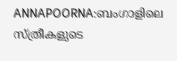ANNAPOORNA:ബംഗാളിലെ സ്ത്രീകളുടെ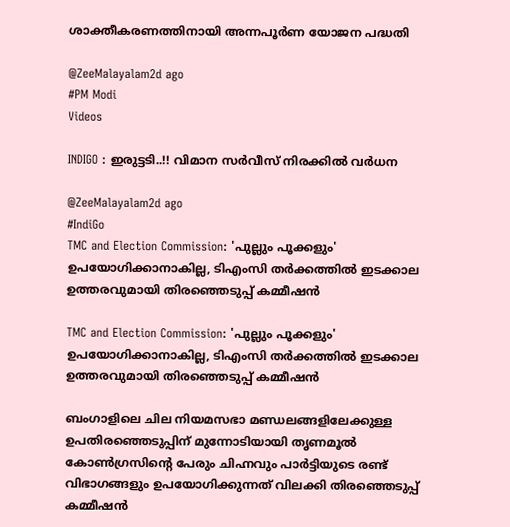ശാക്തീകരണത്തിനായി അന്നപൂർണ യോജന പദ്ധതി

@ZeeMalayalam2d ago
#PM Modi
Videos

INDIGO : ഇരുട്ടടി..!! വിമാന സർവീസ് നിരക്കിൽ വർധന

@ZeeMalayalam2d ago
#IndiGo
TMC and Election Commission: 'പുല്ലും പൂക്കളും' ഉപയോഗിക്കാനാകില്ല, ടിഎംസി തർക്കത്തിൽ ഇടക്കാല ഉത്തരവുമായി തിരഞ്ഞെടുപ്പ് കമ്മീഷൻ

TMC and Election Commission: 'പുല്ലും പൂക്കളും' ഉപയോഗിക്കാനാകില്ല, ടിഎംസി തർക്കത്തിൽ ഇടക്കാല ഉത്തരവുമായി തിരഞ്ഞെടുപ്പ് കമ്മീഷൻ

ബംഗാളിലെ ചില നിയമസഭാ മണ്ഡലങ്ങളിലേക്കുള്ള ഉപതിരഞ്ഞെടുപ്പിന് മുന്നോടിയായി തൃണമൂൽ കോൺഗ്രസിന്റെ പേരും ചിഹ്നവും പാർട്ടിയുടെ രണ്ട് വിഭാഗങ്ങളും ഉപയോഗിക്കുന്നത് വിലക്കി തിരഞ്ഞെടുപ്പ് കമ്മീഷൻ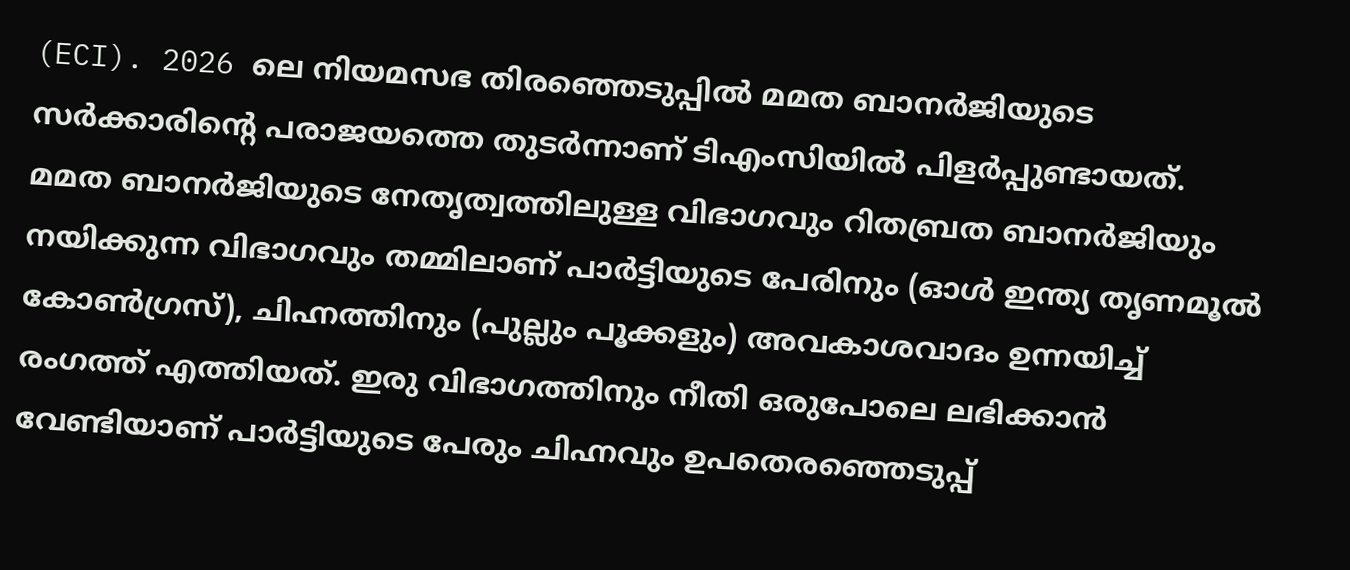(ECI). 2026 ലെ നിയമസഭ തിരഞ്ഞെടുപ്പിൽ മമത ബാനർജിയുടെ സർക്കാരിന്റെ പരാജയത്തെ തുടർന്നാണ് ടിഎംസിയിൽ പിളർപ്പുണ്ടായത്. മമത ബാനർജിയുടെ നേതൃത്വത്തിലുള്ള വിഭാഗവും റിതബ്രത ബാനർജിയും നയിക്കുന്ന വിഭാഗവും തമ്മിലാണ് പാർട്ടിയുടെ പേരിനും (ഓൾ ഇന്ത്യ തൃണമൂൽ കോൺഗ്രസ്), ചിഹ്നത്തിനും (പുല്ലും പൂക്കളും) അവകാശവാദം ഉന്നയിച്ച് രംഗത്ത് എത്തിയത്. ഇരു വിഭാഗത്തിനും നീതി ഒരുപോലെ ലഭിക്കാൻ വേണ്ടിയാണ് പാർട്ടിയുടെ പേരും ചിഹ്നവും ഉപതെരഞ്ഞെടുപ്പ്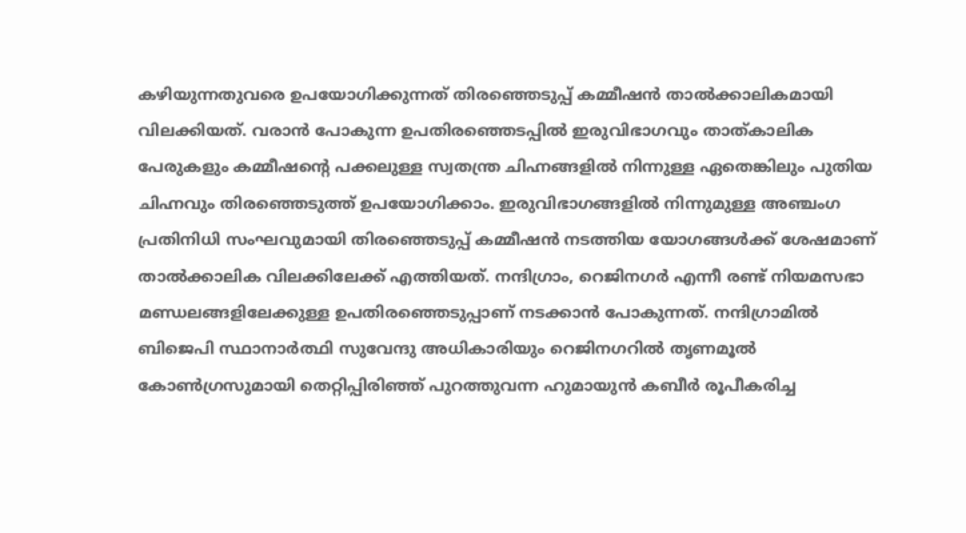കഴിയുന്നതുവരെ ഉപയോഗിക്കുന്നത് തിരഞ്ഞെടുപ്പ് കമ്മീഷൻ താൽക്കാലികമായി വിലക്കിയത്. വരാൻ പോകുന്ന ഉപതിരഞ്ഞെടപ്പിൽ ഇരുവിഭാഗവും താത്കാലിക പേരുകളും കമ്മീഷന്റെ പക്കലുള്ള സ്വതന്ത്ര ചിഹ്നങ്ങളിൽ നിന്നുള്ള ഏതെങ്കിലും പുതിയ ചിഹ്നവും തിരഞ്ഞെടുത്ത് ഉപയോഗിക്കാം. ഇരുവിഭാഗങ്ങളിൽ നിന്നുമുള്ള അഞ്ചംഗ പ്രതിനിധി സംഘവുമായി തിരഞ്ഞെടുപ്പ് കമ്മീഷൻ നടത്തിയ യോഗങ്ങൾക്ക് ശേഷമാണ് താൽക്കാലിക വിലക്കിലേക്ക് എത്തിയത്. നന്ദിഗ്രാം, റെജിനഗർ എന്നീ രണ്ട് നിയമസഭാ മണ്ഡലങ്ങളിലേക്കുള്ള ഉപതിരഞ്ഞെടുപ്പാണ് നടക്കാൻ പോകുന്നത്. നന്ദിഗ്രാമിൽ ബിജെപി സ്ഥാനാർത്ഥി സുവേന്ദു അധികാരിയും റെജിനഗറിൽ തൃണമൂൽ കോൺഗ്രസുമായി തെറ്റിപ്പിരിഞ്ഞ് പുറത്തുവന്ന ഹുമായുൻ കബീർ രൂപീകരിച്ച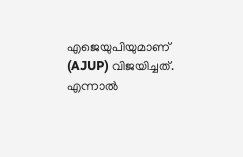എജെയുപിയുമാണ് (AJUP) വിജയിച്ചത്. എന്നാൽ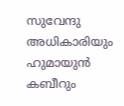സുവേന്ദു അധികാരിയും ഹുമായുൻ കബീറും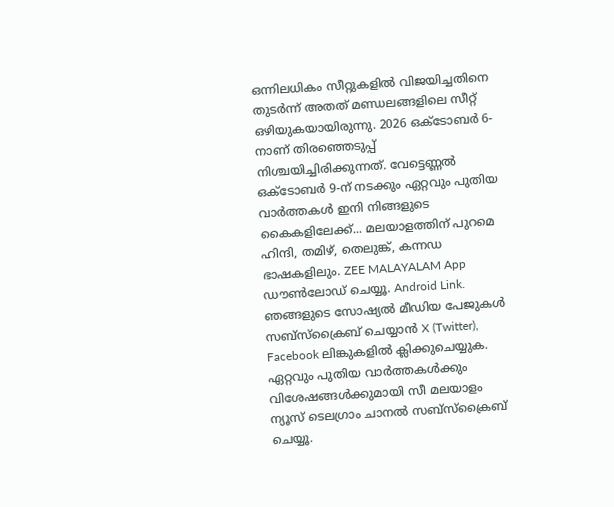ഒന്നിലധികം സീറ്റുകളിൽ വിജയിച്ചതിനെ തുടർന്ന് അതത് മണ്ഡലങ്ങളിലെ സീറ്റ് ഒഴിയുകയായിരുന്നു. 2026 ഒക്ടോബർ 6-നാണ് തിരഞ്ഞെടുപ്പ് നിശ്ചയിച്ചിരിക്കുന്നത്. വേട്ടെണ്ണൽ ഒക്ടോബർ 9-ന് നടക്കും ഏറ്റവും പുതിയ വാർത്തകൾ ഇനി നിങ്ങളുടെ കൈകളിലേക്ക്... മലയാളത്തിന് പുറമെ ഹിന്ദി, തമിഴ്, തെലുങ്ക്, കന്നഡ ഭാഷകളിലും. ZEE MALAYALAM App ഡൗൺലോഡ് ചെയ്യൂ. Android Link. ഞങ്ങളുടെ സോഷ്യൽ മീഡിയ പേജുകൾ സബ്‌സ്‌ക്രൈബ് ചെയ്യാൻ X (Twitter), Facebook ലിങ്കുകളിൽ ക്ലിക്കുചെയ്യുക. ഏറ്റവും പുതിയ വാര്‍ത്തകൾക്കും വിശേഷങ്ങൾക്കുമായി സീ മലയാളം ന്യൂസ് ടെലഗ്രാം ചാനല്‍ സബ്‌സ്‌ക്രൈബ് ചെയ്യൂ.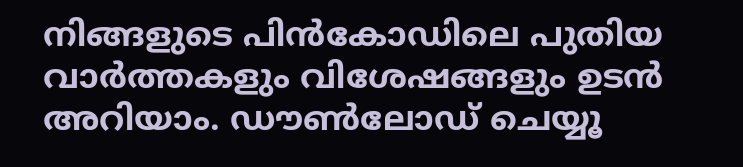നിങ്ങളുടെ പിൻകോഡിലെ പുതിയ വാർത്തകളും വിശേഷങ്ങളും ഉടൻ അറിയാം. ഡൗൺലോഡ് ചെയ്യൂ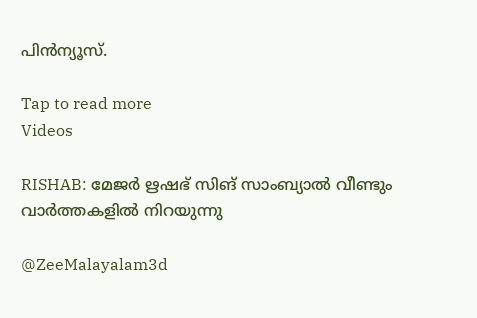പിൻന്യൂസ്.

Tap to read more
Videos

RISHAB: മേജർ ഋഷഭ് സിങ് സാംബ്യാൽ വീണ്ടും വാർത്തകളിൽ നിറയുന്നു

@ZeeMalayalam3d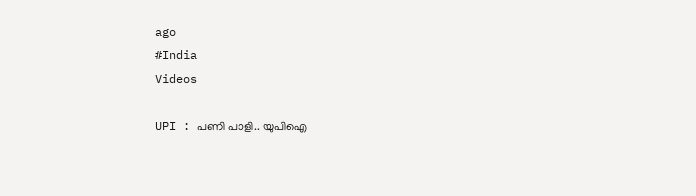ago
#India
Videos

UPI : പണി പാളി.. യുപിഐ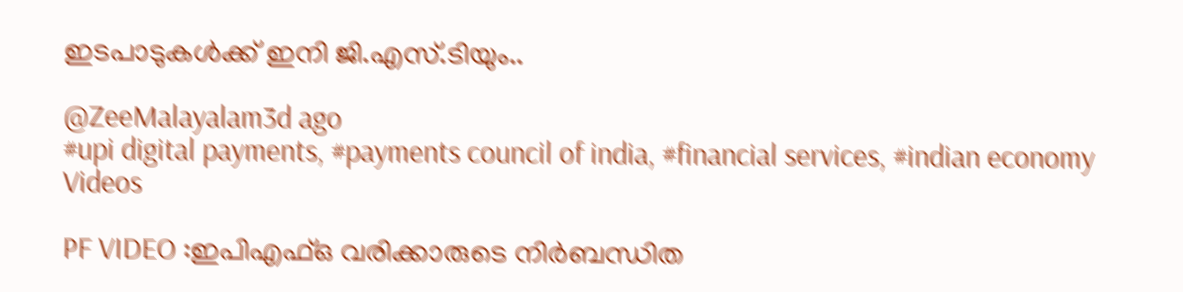ഇടപാടുകൾക്ക് ഇനി ജി.എസ്.ടിയും..

@ZeeMalayalam3d ago
#upi digital payments, #payments council of india, #financial services, #indian economy
Videos

PF VIDEO :ഇപിഎഫ്ഒ വരിക്കാരുടെ നിര്‍ബന്ധിത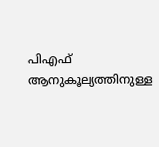പിഎഫ് ആനുകൂല്യത്തിനുള്ള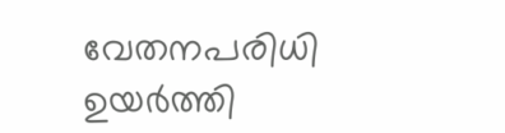വേതനപരിധി ഉയര്‍ത്തി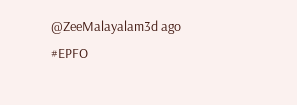@ZeeMalayalam3d ago
#EPFO